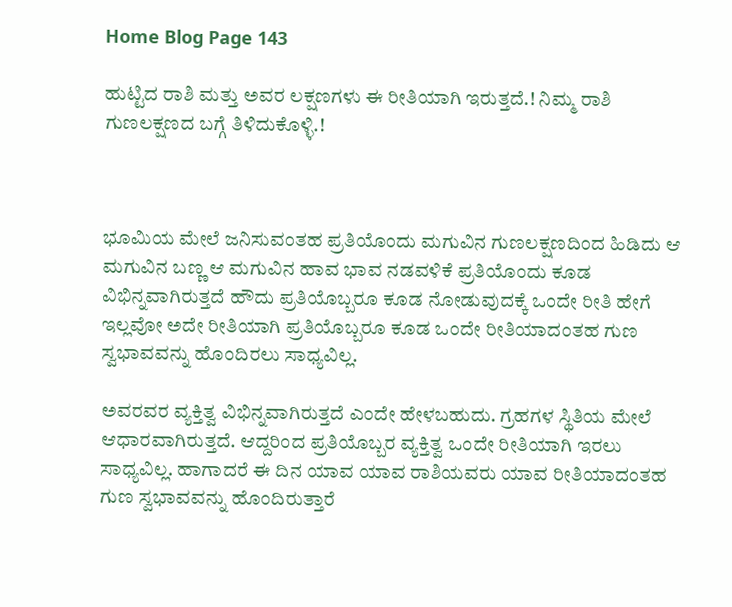Home Blog Page 143

ಹುಟ್ಟಿದ ರಾಶಿ ಮತ್ತು ಅವರ ಲಕ್ಷಣಗಳು ಈ ರೀತಿಯಾಗಿ ಇರುತ್ತದೆ.! ನಿಮ್ಮ ರಾಶಿ ಗುಣಲಕ್ಷಣದ ಬಗ್ಗೆ ತಿಳಿದುಕೊಳ್ಳಿ.!



ಭೂಮಿಯ ಮೇಲೆ ಜನಿಸುವಂತಹ ಪ್ರತಿಯೊಂದು ಮಗುವಿನ ಗುಣಲಕ್ಷಣದಿಂದ ಹಿಡಿದು ಆ ಮಗುವಿನ ಬಣ್ಣ ಆ ಮಗುವಿನ ಹಾವ ಭಾವ ನಡವಳಿಕೆ ಪ್ರತಿಯೊಂದು ಕೂಡ ವಿಭಿನ್ನವಾಗಿರುತ್ತದೆ ಹೌದು ಪ್ರತಿಯೊಬ್ಬರೂ ಕೂಡ ನೋಡುವುದಕ್ಕೆ ಒಂದೇ ರೀತಿ ಹೇಗೆ ಇಲ್ಲವೋ ಅದೇ ರೀತಿಯಾಗಿ ಪ್ರತಿಯೊಬ್ಬರೂ ಕೂಡ ಒಂದೇ ರೀತಿಯಾದಂತಹ ಗುಣ ಸ್ವಭಾವವನ್ನು ಹೊಂದಿರಲು ಸಾಧ್ಯವಿಲ್ಲ.

ಅವರವರ ವ್ಯಕ್ತಿತ್ವ ವಿಭಿನ್ನವಾಗಿರುತ್ತದೆ ಎಂದೇ ಹೇಳಬಹುದು. ಗ್ರಹಗಳ ಸ್ಥಿತಿಯ ಮೇಲೆ ಆಧಾರವಾಗಿರುತ್ತದೆ. ಆದ್ದರಿಂದ ಪ್ರತಿಯೊಬ್ಬರ ವ್ಯಕ್ತಿತ್ವ ಒಂದೇ ರೀತಿಯಾಗಿ ಇರಲು ಸಾಧ್ಯವಿಲ್ಲ. ಹಾಗಾದರೆ ಈ ದಿನ ಯಾವ ಯಾವ ರಾಶಿಯವರು ಯಾವ ರೀತಿಯಾದಂತಹ ಗುಣ ಸ್ವಭಾವವನ್ನು ಹೊಂದಿರುತ್ತಾರೆ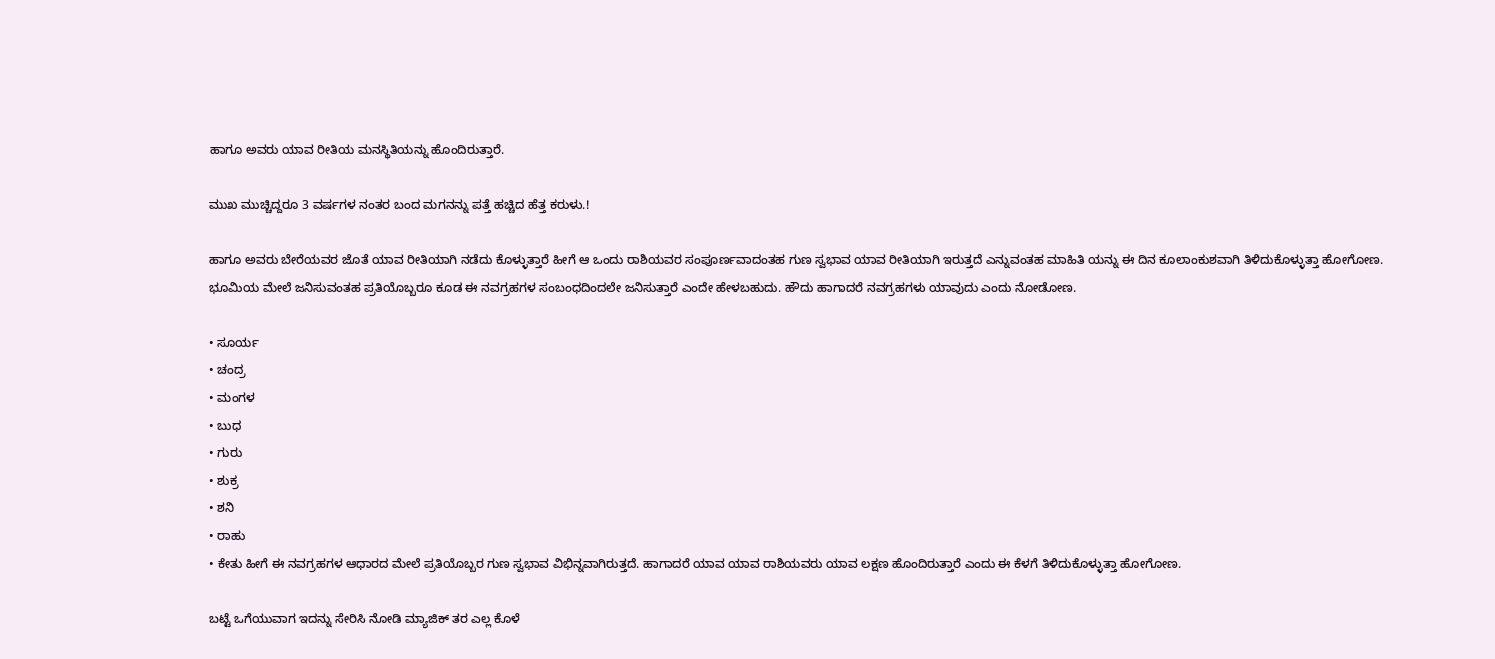ಹಾಗೂ ಅವರು ಯಾವ ರೀತಿಯ ಮನಸ್ಥಿತಿಯನ್ನು ಹೊಂದಿರುತ್ತಾರೆ.

ಮುಖ ಮುಚ್ಚಿದ್ದರೂ 3 ವರ್ಷಗಳ ನಂತರ ಬಂದ ಮಗನನ್ನು ಪತ್ತೆ ಹಚ್ಚಿದ ಹೆತ್ತ ಕರುಳು.!

ಹಾಗೂ ಅವರು ಬೇರೆಯವರ ಜೊತೆ ಯಾವ ರೀತಿಯಾಗಿ ನಡೆದು ಕೊಳ್ಳುತ್ತಾರೆ ಹೀಗೆ ಆ ಒಂದು ರಾಶಿಯವರ ಸಂಪೂರ್ಣವಾದಂತಹ ಗುಣ ಸ್ವಭಾವ ಯಾವ ರೀತಿಯಾಗಿ ಇರುತ್ತದೆ ಎನ್ನುವಂತಹ ಮಾಹಿತಿ ಯನ್ನು ಈ ದಿನ ಕೂಲಾಂಕುಶವಾಗಿ ತಿಳಿದುಕೊಳ್ಳುತ್ತಾ ಹೋಗೋಣ.
ಭೂಮಿಯ ಮೇಲೆ ಜನಿಸುವಂತಹ ಪ್ರತಿಯೊಬ್ಬರೂ ಕೂಡ ಈ ನವಗ್ರಹಗಳ ಸಂಬಂಧದಿಂದಲೇ ಜನಿಸುತ್ತಾರೆ ಎಂದೇ ಹೇಳಬಹುದು. ಹೌದು ಹಾಗಾದರೆ ನವಗ್ರಹಗಳು ಯಾವುದು ಎಂದು ನೋಡೋಣ.

• ಸೂರ್ಯ
• ಚಂದ್ರ
• ಮಂಗಳ
• ಬುಧ
• ಗುರು
• ಶುಕ್ರ
• ಶನಿ
• ರಾಹು
• ಕೇತು ಹೀಗೆ ಈ ನವಗ್ರಹಗಳ ಆಧಾರದ ಮೇಲೆ ಪ್ರತಿಯೊಬ್ಬರ ಗುಣ ಸ್ವಭಾವ ವಿಭಿನ್ನವಾಗಿರುತ್ತದೆ. ಹಾಗಾದರೆ ಯಾವ ಯಾವ ರಾಶಿಯವರು ಯಾವ ಲಕ್ಷಣ ಹೊಂದಿರುತ್ತಾರೆ ಎಂದು ಈ ಕೆಳಗೆ ತಿಳಿದುಕೊಳ್ಳುತ್ತಾ ಹೋಗೋಣ.

ಬಟ್ಟೆ ಒಗೆಯುವಾಗ ಇದನ್ನು ಸೇರಿಸಿ ನೋಡಿ ಮ್ಯಾಜಿಕ್ ತರ ಎಲ್ಲ ಕೊಳೆ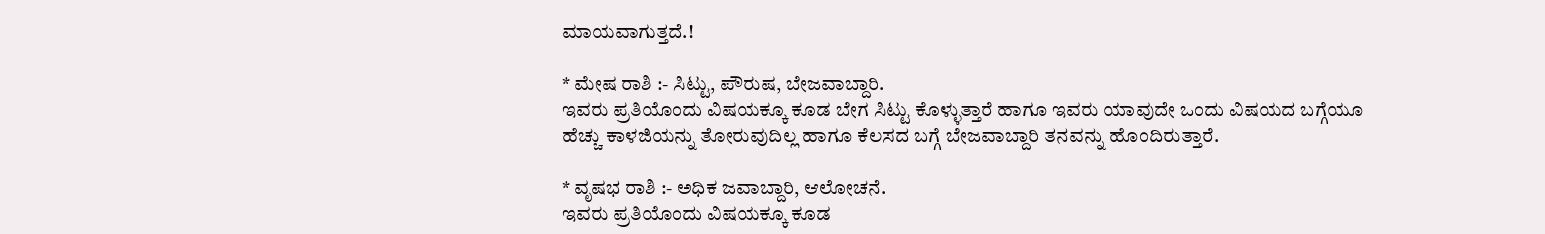ಮಾಯವಾಗುತ್ತದೆ.!

* ಮೇಷ ರಾಶಿ :- ಸಿಟ್ಟು, ಪೌರುಷ, ಬೇಜವಾಬ್ದಾರಿ.
ಇವರು ಪ್ರತಿಯೊಂದು ವಿಷಯಕ್ಕೂ ಕೂಡ ಬೇಗ ಸಿಟ್ಟು ಕೊಳ್ಳುತ್ತಾರೆ ಹಾಗೂ ಇವರು ಯಾವುದೇ ಒಂದು ವಿಷಯದ ಬಗ್ಗೆಯೂ ಹೆಚ್ಚು ಕಾಳಜಿಯನ್ನು ತೋರುವುದಿಲ್ಲ ಹಾಗೂ ಕೆಲಸದ ಬಗ್ಗೆ ಬೇಜವಾಬ್ದಾರಿ ತನವನ್ನು ಹೊಂದಿರುತ್ತಾರೆ.

* ವೃಷಭ ರಾಶಿ :- ಅಧಿಕ ಜವಾಬ್ದಾರಿ, ಆಲೋಚನೆ.
ಇವರು ಪ್ರತಿಯೊಂದು ವಿಷಯಕ್ಕೂ ಕೂಡ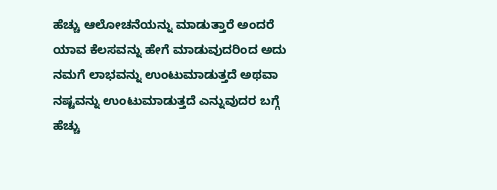ಹೆಚ್ಚು ಆಲೋಚನೆಯನ್ನು ಮಾಡುತ್ತಾರೆ ಅಂದರೆ ಯಾವ ಕೆಲಸವನ್ನು ಹೇಗೆ ಮಾಡುವುದರಿಂದ ಅದು ನಮಗೆ ಲಾಭವನ್ನು ಉಂಟುಮಾಡುತ್ತದೆ ಅಥವಾ ನಷ್ಟವನ್ನು ಉಂಟುಮಾಡುತ್ತದೆ ಎನ್ನುವುದರ ಬಗ್ಗೆ ಹೆಚ್ಚು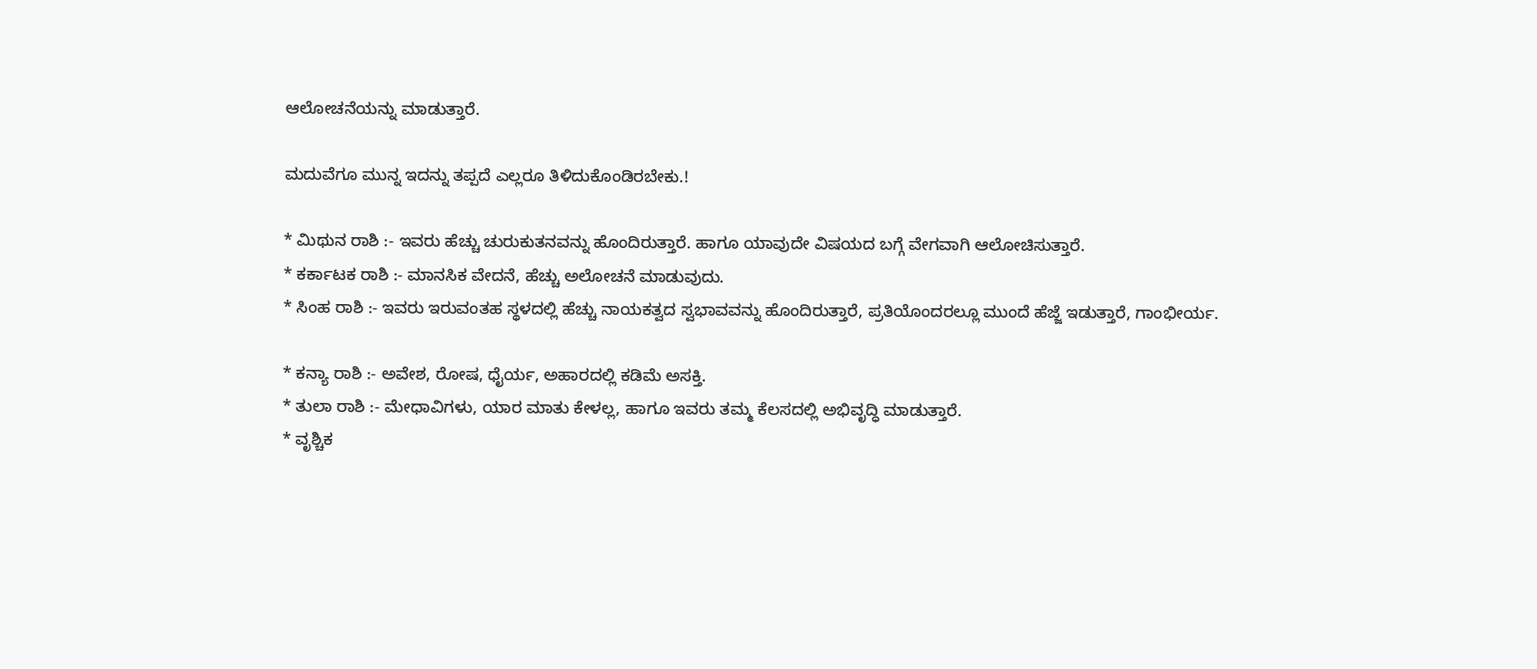ಆಲೋಚನೆಯನ್ನು ಮಾಡುತ್ತಾರೆ.

ಮದುವೆಗೂ ಮುನ್ನ ಇದನ್ನು ತಪ್ಪದೆ ಎಲ್ಲರೂ ತಿಳಿದುಕೊಂಡಿರಬೇಕು.!

* ಮಿಥುನ ರಾಶಿ :- ಇವರು ಹೆಚ್ಚು ಚುರುಕುತನವನ್ನು ಹೊಂದಿರುತ್ತಾರೆ. ಹಾಗೂ ಯಾವುದೇ ವಿಷಯದ ಬಗ್ಗೆ ವೇಗವಾಗಿ ಆಲೋಚಿಸುತ್ತಾರೆ.
* ಕರ್ಕಾಟಕ ರಾಶಿ :- ಮಾನಸಿಕ ವೇದನೆ, ಹೆಚ್ಚು ಅಲೋಚನೆ ಮಾಡುವುದು.
* ಸಿಂಹ ರಾಶಿ :- ಇವರು ಇರುವಂತಹ ಸ್ಥಳದಲ್ಲಿ ಹೆಚ್ಚು ನಾಯಕತ್ವದ ಸ್ವಭಾವವನ್ನು ಹೊಂದಿರುತ್ತಾರೆ, ಪ್ರತಿಯೊಂದರಲ್ಲೂ ಮುಂದೆ ಹೆಜ್ಜೆ ಇಡುತ್ತಾರೆ, ಗಾಂಭೀರ್ಯ.

* ಕನ್ಯಾ ರಾಶಿ :- ಅವೇಶ, ರೋಷ, ಧೈರ್ಯ, ಅಹಾರದಲ್ಲಿ ಕಡಿಮೆ ಅಸಕ್ತಿ.
* ತುಲಾ ರಾಶಿ :- ಮೇಧಾವಿಗಳು, ಯಾರ ಮಾತು ಕೇಳಲ್ಲ, ಹಾಗೂ ಇವರು ತಮ್ಮ ಕೆಲಸದಲ್ಲಿ ಅಭಿವೃದ್ಧಿ ಮಾಡುತ್ತಾರೆ.
* ವೃಶ್ಚಿಕ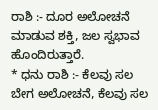ರಾಶಿ :- ದೂರ ಅಲೋಚನೆ ಮಾಡುವ ಶಕ್ತಿ, ಜಲ ಸ್ವಭಾವ ಹೊಂದಿರುತ್ತಾರೆ.
* ಧನು ರಾಶಿ :- ಕೆಲವು ಸಲ ಬೇಗ ಅಲೋಚನೆ, ಕೆಲವು ಸಲ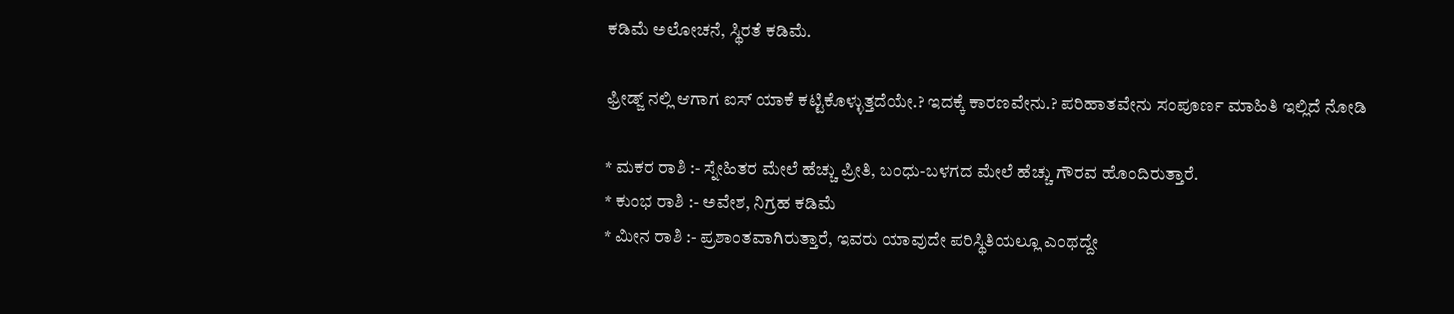ಕಡಿಮೆ ಅಲೋಚನೆ, ಸ್ಥಿರತೆ ಕಡಿಮೆ.

ಫ್ರೀಡ್ಜ್ ನಲ್ಲಿ ಆಗಾಗ ಐಸ್ ಯಾಕೆ ಕಟ್ಟಿಕೊಳ್ಳುತ್ತದೆಯೇ.? ಇದಕ್ಕೆ ಕಾರಣವೇನು.? ಪರಿಹಾತವೇನು ಸಂಪೂರ್ಣ ಮಾಹಿತಿ ಇಲ್ಲಿದೆ ನೋಡಿ

* ಮಕರ ರಾಶಿ :- ಸ್ನೇಹಿತರ ಮೇಲೆ ಹೆಚ್ಚು ಪ್ರೀತಿ, ಬಂಧು-ಬಳಗದ ಮೇಲೆ ಹೆಚ್ಚು ಗೌರವ ಹೊಂದಿರುತ್ತಾರೆ.
* ಕುಂಭ ರಾಶಿ :- ಅವೇಶ, ನಿಗ್ರಹ ಕಡಿಮೆ
* ಮೀನ ರಾಶಿ :- ಪ್ರಶಾಂತವಾಗಿರುತ್ತಾರೆ, ಇವರು ಯಾವುದೇ ಪರಿಸ್ಥಿತಿಯಲ್ಲೂ ಎಂಥದ್ದೇ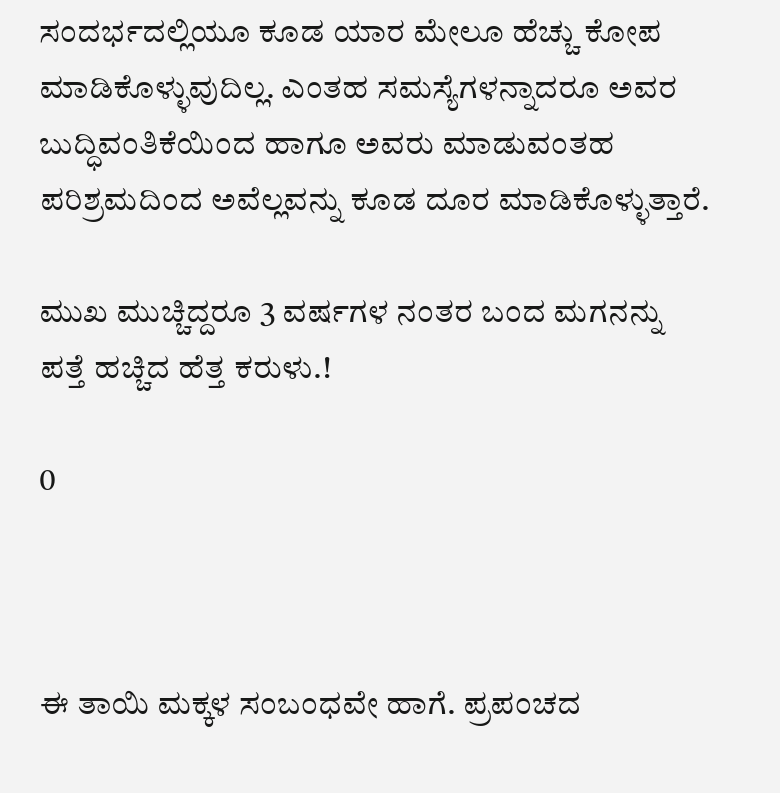ಸಂದರ್ಭದಲ್ಲಿಯೂ ಕೂಡ ಯಾರ ಮೇಲೂ ಹೆಚ್ಚು ಕೋಪ ಮಾಡಿಕೊಳ್ಳುವುದಿಲ್ಲ. ಎಂತಹ ಸಮಸ್ಯೆಗಳನ್ನಾದರೂ ಅವರ ಬುದ್ಧಿವಂತಿಕೆಯಿಂದ ಹಾಗೂ ಅವರು ಮಾಡುವಂತಹ ಪರಿಶ್ರಮದಿಂದ ಅವೆಲ್ಲವನ್ನು ಕೂಡ ದೂರ ಮಾಡಿಕೊಳ್ಳುತ್ತಾರೆ.

ಮುಖ ಮುಚ್ಚಿದ್ದರೂ 3 ವರ್ಷಗಳ ನಂತರ ಬಂದ ಮಗನನ್ನು ಪತ್ತೆ ಹಚ್ಚಿದ ಹೆತ್ತ ಕರುಳು.!

0



ಈ ತಾಯಿ ಮಕ್ಕಳ ಸಂಬಂಧವೇ ಹಾಗೆ. ಪ್ರಪಂಚದ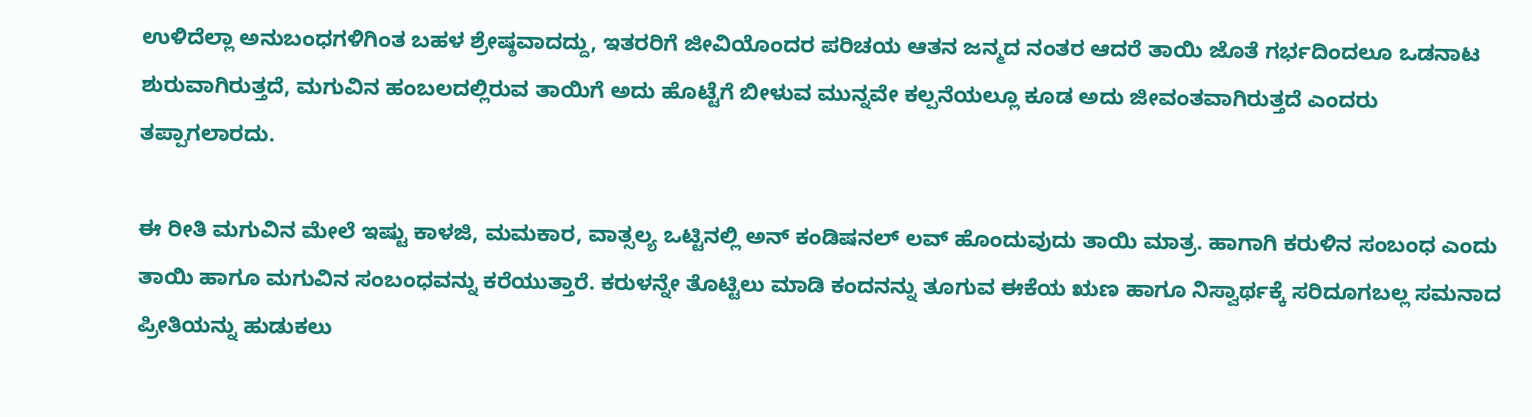ಉಳಿದೆಲ್ಲಾ ಅನುಬಂಧಗಳಿಗಿಂತ ಬಹಳ ಶ್ರೇಷ್ಠವಾದದ್ದು, ಇತರರಿಗೆ ಜೀವಿಯೊಂದರ ಪರಿಚಯ ಆತನ ಜನ್ಮದ ನಂತರ ಆದರೆ ತಾಯಿ ಜೊತೆ ಗರ್ಭದಿಂದಲೂ ಒಡನಾಟ ಶುರುವಾಗಿರುತ್ತದೆ, ಮಗುವಿನ ಹಂಬಲದಲ್ಲಿರುವ ತಾಯಿಗೆ ಅದು ಹೊಟ್ಟೆಗೆ ಬೀಳುವ ಮುನ್ನವೇ ಕಲ್ಪನೆಯಲ್ಲೂ ಕೂಡ ಅದು ಜೀವಂತವಾಗಿರುತ್ತದೆ ಎಂದರು ತಪ್ಪಾಗಲಾರದು.

ಈ ರೀತಿ ಮಗುವಿನ ಮೇಲೆ ಇಷ್ಟು ಕಾಳಜಿ, ಮಮಕಾರ, ವಾತ್ಸಲ್ಯ ಒಟ್ಟಿನಲ್ಲಿ ಅನ್ ಕಂಡಿಷನಲ್ ಲವ್ ಹೊಂದುವುದು ತಾಯಿ ಮಾತ್ರ. ಹಾಗಾಗಿ ಕರುಳಿನ ಸಂಬಂಧ ಎಂದು ತಾಯಿ ಹಾಗೂ ಮಗುವಿನ ಸಂಬಂಧವನ್ನು ಕರೆಯುತ್ತಾರೆ. ಕರುಳನ್ನೇ ತೊಟ್ಟಿಲು ಮಾಡಿ ಕಂದನನ್ನು ತೂಗುವ ಈಕೆಯ ಋಣ ಹಾಗೂ ನಿಸ್ವಾರ್ಥಕ್ಕೆ ಸರಿದೂಗಬಲ್ಲ ಸಮನಾದ ಪ್ರೀತಿಯನ್ನು ಹುಡುಕಲು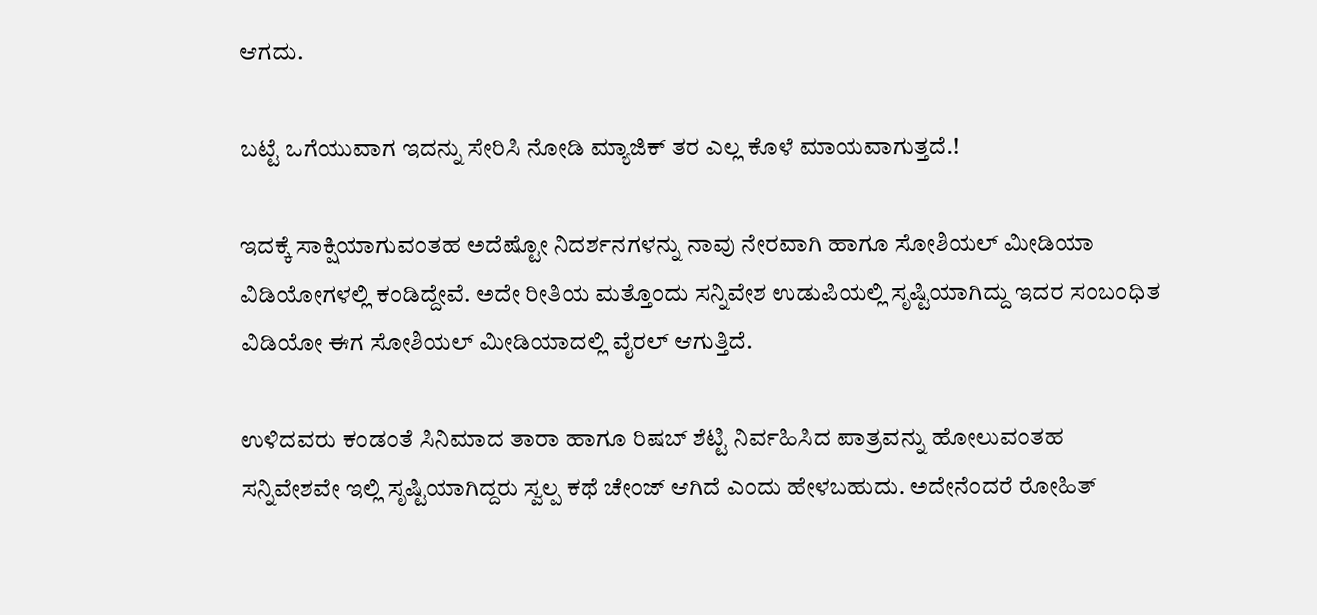ಆಗದು.

ಬಟ್ಟೆ ಒಗೆಯುವಾಗ ಇದನ್ನು ಸೇರಿಸಿ ನೋಡಿ ಮ್ಯಾಜಿಕ್ ತರ ಎಲ್ಲ ಕೊಳೆ ಮಾಯವಾಗುತ್ತದೆ.!

ಇದಕ್ಕೆ ಸಾಕ್ಷಿಯಾಗುವಂತಹ ಅದೆಷ್ಟೋ ನಿದರ್ಶನಗಳನ್ನು ನಾವು ನೇರವಾಗಿ ಹಾಗೂ ಸೋಶಿಯಲ್ ಮೀಡಿಯಾ ವಿಡಿಯೋಗಳಲ್ಲಿ ಕಂಡಿದ್ದೇವೆ. ಅದೇ ರೀತಿಯ ಮತ್ತೊಂದು ಸನ್ನಿವೇಶ ಉಡುಪಿಯಲ್ಲಿ ಸೃಷ್ಟಿಯಾಗಿದ್ದು ಇದರ ಸಂಬಂಧಿತ ವಿಡಿಯೋ ಈಗ ಸೋಶಿಯಲ್ ಮೀಡಿಯಾದಲ್ಲಿ ವೈರಲ್ ಆಗುತ್ತಿದೆ.

ಉಳಿದವರು ಕಂಡಂತೆ ಸಿನಿಮಾದ ತಾರಾ ಹಾಗೂ ರಿಷಬ್ ಶೆಟ್ಟಿ ನಿರ್ವಹಿಸಿದ ಪಾತ್ರವನ್ನು ಹೋಲುವಂತಹ ಸನ್ನಿವೇಶವೇ ಇಲ್ಲಿ ಸೃಷ್ಟಿಯಾಗಿದ್ದರು ಸ್ವಲ್ಪ ಕಥೆ ಚೇಂಜ್ ಆಗಿದೆ ಎಂದು ಹೇಳಬಹುದು. ಅದೇನೆಂದರೆ ರೋಹಿತ್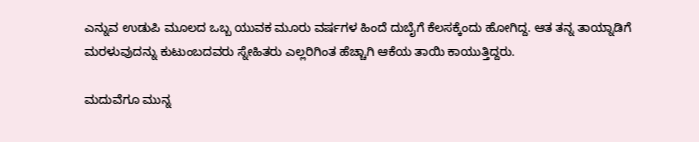ಎನ್ನುವ ಉಡುಪಿ ಮೂಲದ ಒಬ್ಬ ಯುವಕ ಮೂರು ವರ್ಷಗಳ ಹಿಂದೆ ದುಬೈಗೆ ಕೆಲಸಕ್ಕೆಂದು ಹೋಗಿದ್ದ. ಆತ ತನ್ನ ತಾಯ್ನಾಡಿಗೆ ಮರಳುವುದನ್ನು ಕುಟುಂಬದವರು ಸ್ನೇಹಿತರು ಎಲ್ಲರಿಗಿಂತ ಹೆಚ್ಚಾಗಿ ಆಕೆಯ ತಾಯಿ ಕಾಯುತ್ತಿದ್ದರು.

ಮದುವೆಗೂ ಮುನ್ನ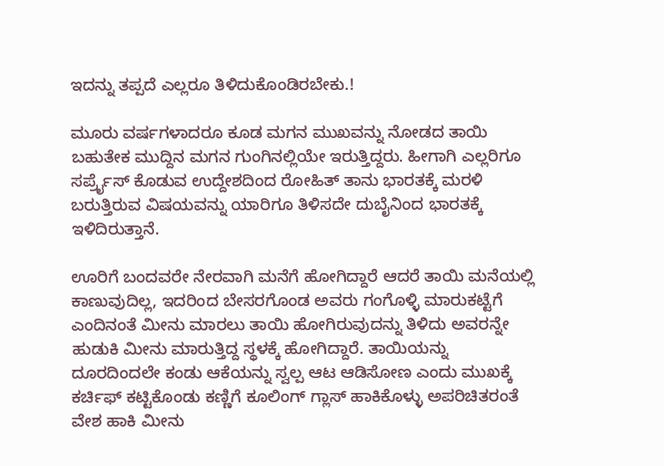ಇದನ್ನು ತಪ್ಪದೆ ಎಲ್ಲರೂ ತಿಳಿದುಕೊಂಡಿರಬೇಕು.!

ಮೂರು ವರ್ಷಗಳಾದರೂ ಕೂಡ ಮಗನ ಮುಖವನ್ನು ನೋಡದ ತಾಯಿ ಬಹುತೇಕ ಮುದ್ದಿನ ಮಗನ ಗುಂಗಿನಲ್ಲಿಯೇ ಇರುತ್ತಿದ್ದರು. ಹೀಗಾಗಿ ಎಲ್ಲರಿಗೂ ಸರ್ಪ್ರೈಸ್ ಕೊಡುವ ಉದ್ದೇಶದಿಂದ ರೋಹಿತ್ ತಾನು ಭಾರತಕ್ಕೆ ಮರಳಿ ಬರುತ್ತಿರುವ ವಿಷಯವನ್ನು ಯಾರಿಗೂ ತಿಳಿಸದೇ ದುಬೈನಿಂದ ಭಾರತಕ್ಕೆ ಇಳಿದಿರುತ್ತಾನೆ.

ಊರಿಗೆ ಬಂದವರೇ ನೇರವಾಗಿ ಮನೆಗೆ ಹೋಗಿದ್ದಾರೆ ಆದರೆ ತಾಯಿ ಮನೆಯಲ್ಲಿ ಕಾಣುವುದಿಲ್ಲ, ಇದರಿಂದ ಬೇಸರಗೊಂಡ ಅವರು ಗಂಗೊಳ್ಳಿ ಮಾರುಕಟ್ಟೆಗೆ ಎಂದಿನಂತೆ ಮೀನು ಮಾರಲು ತಾಯಿ ಹೋಗಿರುವುದನ್ನು ತಿಳಿದು ಅವರನ್ನೇ ಹುಡುಕಿ ಮೀನು ಮಾರುತ್ತಿದ್ದ ಸ್ಥಳಕ್ಕೆ ಹೋಗಿದ್ದಾರೆ. ತಾಯಿಯನ್ನು ದೂರದಿಂದಲೇ ಕಂಡು ಆಕೆಯನ್ನು ಸ್ವಲ್ಪ ಆಟ ಆಡಿಸೋಣ ಎಂದು ಮುಖಕ್ಕೆ ಕರ್ಚಿಫ್ ಕಟ್ಟಿಕೊಂಡು ಕಣ್ಣಿಗೆ ಕೂಲಿಂಗ್ ಗ್ಲಾಸ್ ಹಾಕಿಕೊಳ್ಳು ಅಪರಿಚಿತರಂತೆ ವೇಶ ಹಾಕಿ ಮೀನು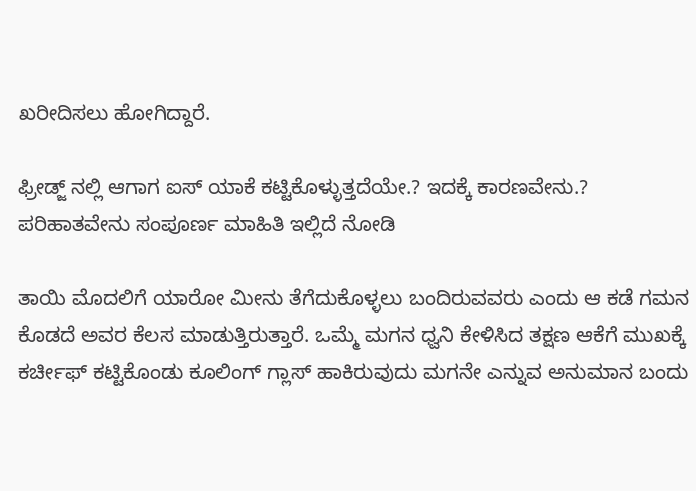ಖರೀದಿಸಲು ಹೋಗಿದ್ದಾರೆ.

ಫ್ರೀಡ್ಜ್ ನಲ್ಲಿ ಆಗಾಗ ಐಸ್ ಯಾಕೆ ಕಟ್ಟಿಕೊಳ್ಳುತ್ತದೆಯೇ.? ಇದಕ್ಕೆ ಕಾರಣವೇನು.? ಪರಿಹಾತವೇನು ಸಂಪೂರ್ಣ ಮಾಹಿತಿ ಇಲ್ಲಿದೆ ನೋಡಿ

ತಾಯಿ ಮೊದಲಿಗೆ ಯಾರೋ ಮೀನು ತೆಗೆದುಕೊಳ್ಳಲು ಬಂದಿರುವವರು ಎಂದು ಆ ಕಡೆ ಗಮನ ಕೊಡದೆ ಅವರ ಕೆಲಸ ಮಾಡುತ್ತಿರುತ್ತಾರೆ. ಒಮ್ಮೆ ಮಗನ ಧ್ವನಿ ಕೇಳಿಸಿದ ತಕ್ಷಣ ಆಕೆಗೆ ಮುಖಕ್ಕೆ ಕರ್ಚೀಫ್ ಕಟ್ಟಿಕೊಂಡು ಕೂಲಿಂಗ್ ಗ್ಲಾಸ್ ಹಾಕಿರುವುದು ಮಗನೇ ಎನ್ನುವ ಅನುಮಾನ ಬಂದು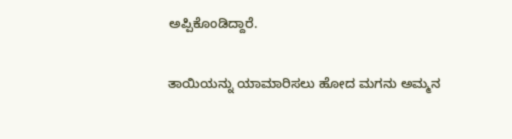ಅಪ್ಪಿಕೊಂಡಿದ್ದಾರೆ.

ತಾಯಿಯನ್ನು ಯಾಮಾರಿಸಲು ಹೋದ ಮಗನು ಅಮ್ಮನ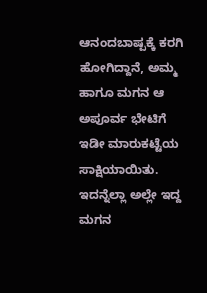ಆನಂದಬಾಷ್ಪಕ್ಕೆ ಕರಗಿ ಹೋಗಿದ್ದಾನೆ, ಅಮ್ಮ ಹಾಗೂ ಮಗನ ಆ ಅಪೂರ್ವ ಭೇಟಿಗೆ ಇಡೀ ಮಾರುಕಟ್ಟೆಯ ಸಾಕ್ಷಿಯಾಯಿತು. ಇದನ್ನೆಲ್ಲಾ ಅಲ್ಲೇ ಇದ್ದ ಮಗನ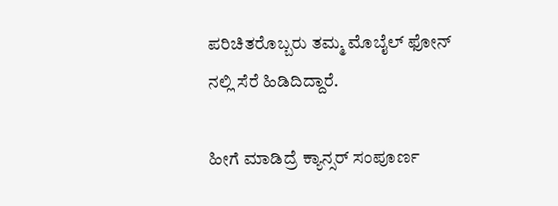ಪರಿಚಿತರೊಬ್ಬರು ತಮ್ಮ ಮೊಬೈಲ್ ಫೋನ್ ನಲ್ಲಿ ಸೆರೆ ಹಿಡಿದಿದ್ದಾರೆ.

ಹೀಗೆ ಮಾಡಿದ್ರೆ ಕ್ಯಾನ್ಸರ್ ಸಂಪೂರ್ಣ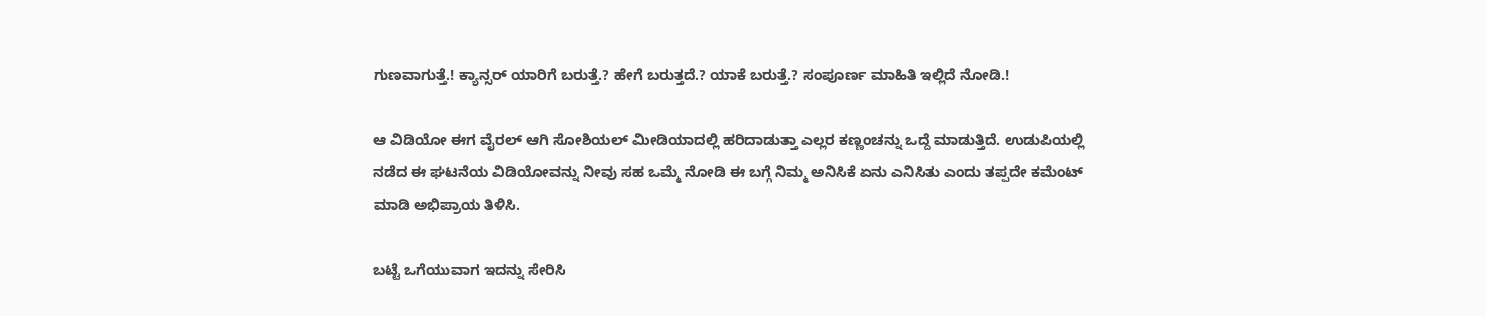ಗುಣವಾಗುತ್ತೆ.! ಕ್ಯಾನ್ಸರ್ ಯಾರಿಗೆ ಬರುತ್ತೆ.? ಹೇಗೆ ಬರುತ್ತದೆ.? ಯಾಕೆ ಬರುತ್ತೆ.? ಸಂಪೂರ್ಣ ಮಾಹಿತಿ ಇಲ್ಲಿದೆ ನೋಡಿ.!

ಆ ವಿಡಿಯೋ ಈಗ ವೈರಲ್ ಆಗಿ ಸೋಶಿಯಲ್ ಮೀಡಿಯಾದಲ್ಲಿ ಹರಿದಾಡುತ್ತಾ ಎಲ್ಲರ ಕಣ್ಣಂಚನ್ನು ಒದ್ದೆ ಮಾಡುತ್ತಿದೆ. ಉಡುಪಿಯಲ್ಲಿ ನಡೆದ ಈ ಘಟನೆಯ ವಿಡಿಯೋವನ್ನು ನೀವು ಸಹ ಒಮ್ಮೆ ನೋಡಿ ಈ ಬಗ್ಗೆ ನಿಮ್ಮ ಅನಿಸಿಕೆ ಏನು ಎನಿಸಿತು ಎಂದು ತಪ್ಪದೇ ಕಮೆಂಟ್ ಮಾಡಿ ಅಭಿಪ್ರಾಯ ತಿಳಿಸಿ.

ಬಟ್ಟೆ ಒಗೆಯುವಾಗ ಇದನ್ನು ಸೇರಿಸಿ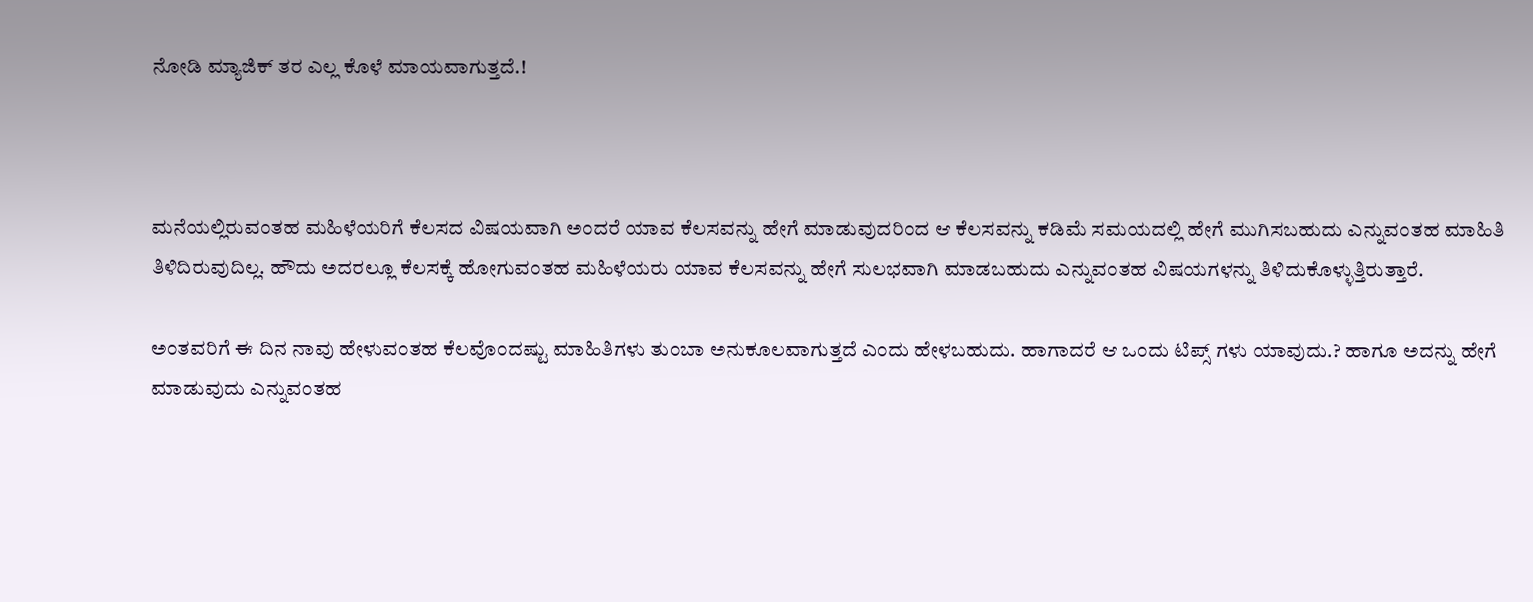ನೋಡಿ ಮ್ಯಾಜಿಕ್ ತರ ಎಲ್ಲ ಕೊಳೆ ಮಾಯವಾಗುತ್ತದೆ.!



ಮನೆಯಲ್ಲಿರುವಂತಹ ಮಹಿಳೆಯರಿಗೆ ಕೆಲಸದ ವಿಷಯವಾಗಿ ಅಂದರೆ ಯಾವ ಕೆಲಸವನ್ನು ಹೇಗೆ ಮಾಡುವುದರಿಂದ ಆ ಕೆಲಸವನ್ನು ಕಡಿಮೆ ಸಮಯದಲ್ಲಿ ಹೇಗೆ ಮುಗಿಸಬಹುದು ಎನ್ನುವಂತಹ ಮಾಹಿತಿ ತಿಳಿದಿರುವುದಿಲ್ಲ. ಹೌದು ಅದರಲ್ಲೂ ಕೆಲಸಕ್ಕೆ ಹೋಗುವಂತಹ ಮಹಿಳೆಯರು ಯಾವ ಕೆಲಸವನ್ನು ಹೇಗೆ ಸುಲಭವಾಗಿ ಮಾಡಬಹುದು ಎನ್ನುವಂತಹ ವಿಷಯಗಳನ್ನು ತಿಳಿದುಕೊಳ್ಳುತ್ತಿರುತ್ತಾರೆ.

ಅಂತವರಿಗೆ ಈ ದಿನ ನಾವು ಹೇಳುವಂತಹ ಕೆಲವೊಂದಷ್ಟು ಮಾಹಿತಿಗಳು ತುಂಬಾ ಅನುಕೂಲವಾಗುತ್ತದೆ ಎಂದು ಹೇಳಬಹುದು. ಹಾಗಾದರೆ ಆ ಒಂದು ಟಿಪ್ಸ್ ಗಳು ಯಾವುದು.? ಹಾಗೂ ಅದನ್ನು ಹೇಗೆ ಮಾಡುವುದು ಎನ್ನುವಂತಹ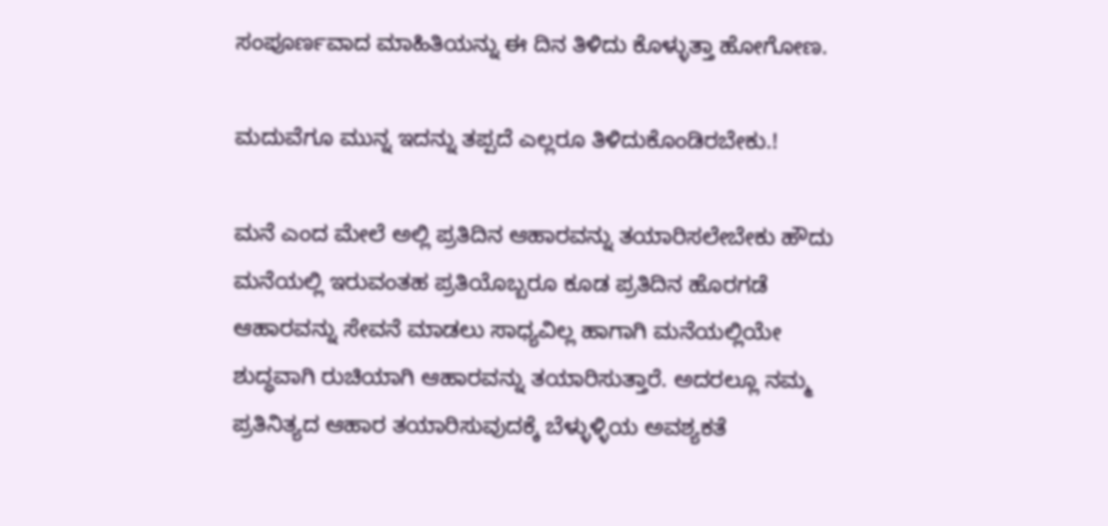ಸಂಪೂರ್ಣವಾದ ಮಾಹಿತಿಯನ್ನು ಈ ದಿನ ತಿಳಿದು ಕೊಳ್ಳುತ್ತಾ ಹೋಗೋಣ.

ಮದುವೆಗೂ ಮುನ್ನ ಇದನ್ನು ತಪ್ಪದೆ ಎಲ್ಲರೂ ತಿಳಿದುಕೊಂಡಿರಬೇಕು.!

ಮನೆ ಎಂದ ಮೇಲೆ ಅಲ್ಲಿ ಪ್ರತಿದಿನ ಆಹಾರವನ್ನು ತಯಾರಿಸಲೇಬೇಕು ಹೌದು ಮನೆಯಲ್ಲಿ ಇರುವಂತಹ ಪ್ರತಿಯೊಬ್ಬರೂ ಕೂಡ ಪ್ರತಿದಿನ ಹೊರಗಡೆ ಆಹಾರವನ್ನು ಸೇವನೆ ಮಾಡಲು ಸಾಧ್ಯವಿಲ್ಲ ಹಾಗಾಗಿ ಮನೆಯಲ್ಲಿಯೇ ಶುದ್ಧವಾಗಿ ರುಚಿಯಾಗಿ ಆಹಾರವನ್ನು ತಯಾರಿಸುತ್ತಾರೆ. ಅದರಲ್ಲೂ ನಮ್ಮ ಪ್ರತಿನಿತ್ಯದ ಆಹಾರ ತಯಾರಿಸುವುದಕ್ಕೆ ಬೆಳ್ಳುಳ್ಳಿಯ ಅವಶ್ಯಕತೆ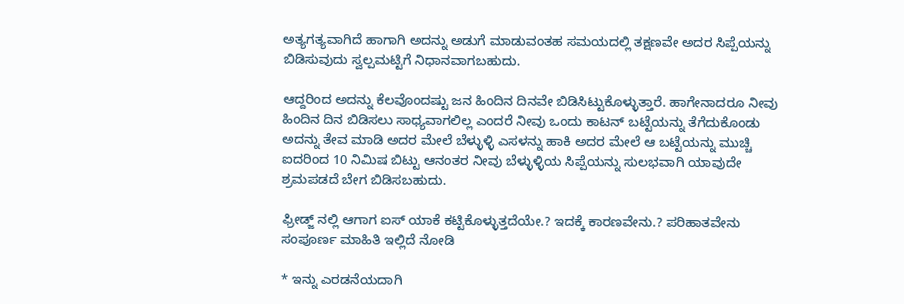ಅತ್ಯಗತ್ಯವಾಗಿದೆ ಹಾಗಾಗಿ ಅದನ್ನು ಅಡುಗೆ ಮಾಡುವಂತಹ ಸಮಯದಲ್ಲಿ ತಕ್ಷಣವೇ ಅದರ ಸಿಪ್ಪೆಯನ್ನು ಬಿಡಿಸುವುದು ಸ್ವಲ್ಪಮಟ್ಟಿಗೆ ನಿಧಾನವಾಗಬಹುದು.

ಆದ್ದರಿಂದ ಅದನ್ನು ಕೆಲವೊಂದಷ್ಟು ಜನ ಹಿಂದಿನ ದಿನವೇ ಬಿಡಿಸಿಟ್ಟುಕೊಳ್ಳುತ್ತಾರೆ. ಹಾಗೇನಾದರೂ ನೀವು ಹಿಂದಿನ ದಿನ ಬಿಡಿಸಲು ಸಾಧ್ಯವಾಗಲಿಲ್ಲ ಎಂದರೆ ನೀವು ಒಂದು ಕಾಟನ್ ಬಟ್ಟೆಯನ್ನು ತೆಗೆದುಕೊಂಡು ಅದನ್ನು ತೇವ ಮಾಡಿ ಅದರ ಮೇಲೆ ಬೆಳ್ಳುಳ್ಳಿ ಎಸಳನ್ನು ಹಾಕಿ ಅದರ ಮೇಲೆ ಆ ಬಟ್ಟೆಯನ್ನು ಮುಚ್ಚಿ ಐದರಿಂದ 10 ನಿಮಿಷ ಬಿಟ್ಟು ಆನಂತರ ನೀವು ಬೆಳ್ಳುಳ್ಳಿಯ ಸಿಪ್ಪೆಯನ್ನು ಸುಲಭವಾಗಿ ಯಾವುದೇ ಶ್ರಮಪಡದೆ ಬೇಗ ಬಿಡಿಸಬಹುದು.

ಫ್ರೀಡ್ಜ್ ನಲ್ಲಿ ಆಗಾಗ ಐಸ್ ಯಾಕೆ ಕಟ್ಟಿಕೊಳ್ಳುತ್ತದೆಯೇ.? ಇದಕ್ಕೆ ಕಾರಣವೇನು.? ಪರಿಹಾತವೇನು ಸಂಪೂರ್ಣ ಮಾಹಿತಿ ಇಲ್ಲಿದೆ ನೋಡಿ

* ಇನ್ನು ಎರಡನೆಯದಾಗಿ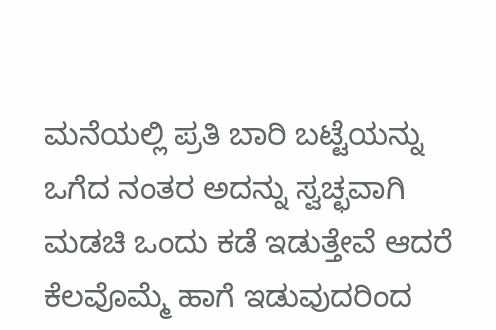ಮನೆಯಲ್ಲಿ ಪ್ರತಿ ಬಾರಿ ಬಟ್ಟೆಯನ್ನು ಒಗೆದ ನಂತರ ಅದನ್ನು ಸ್ವಚ್ಛವಾಗಿ ಮಡಚಿ ಒಂದು ಕಡೆ ಇಡುತ್ತೇವೆ ಆದರೆ ಕೆಲವೊಮ್ಮೆ ಹಾಗೆ ಇಡುವುದರಿಂದ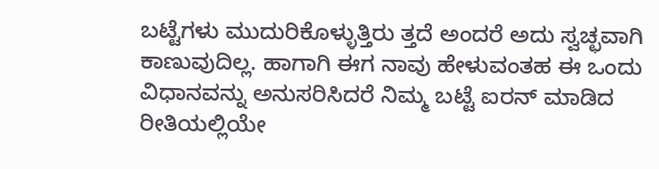ಬಟ್ಟೆಗಳು ಮುದುರಿಕೊಳ್ಳುತ್ತಿರು ತ್ತದೆ ಅಂದರೆ ಅದು ಸ್ವಚ್ಛವಾಗಿ ಕಾಣುವುದಿಲ್ಲ. ಹಾಗಾಗಿ ಈಗ ನಾವು ಹೇಳುವಂತಹ ಈ ಒಂದು ವಿಧಾನವನ್ನು ಅನುಸರಿಸಿದರೆ ನಿಮ್ಮ ಬಟ್ಟೆ ಐರನ್ ಮಾಡಿದ ರೀತಿಯಲ್ಲಿಯೇ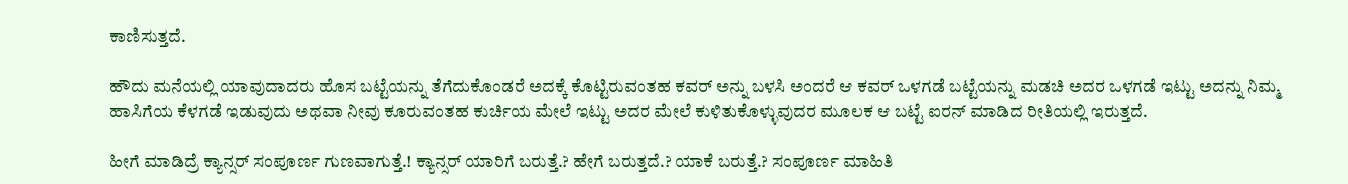ಕಾಣಿಸುತ್ತದೆ.

ಹೌದು ಮನೆಯಲ್ಲಿ ಯಾವುದಾದರು ಹೊಸ ಬಟ್ಟೆಯನ್ನು ತೆಗೆದುಕೊಂಡರೆ ಅದಕ್ಕೆ ಕೊಟ್ಟಿರುವಂತಹ ಕವರ್ ಅನ್ನು ಬಳಸಿ ಅಂದರೆ ಆ ಕವರ್ ಒಳಗಡೆ ಬಟ್ಟೆಯನ್ನು ಮಡಚಿ ಅದರ ಒಳಗಡೆ ಇಟ್ಟು ಅದನ್ನು ನಿಮ್ಮ ಹಾಸಿಗೆಯ ಕೆಳಗಡೆ ಇಡುವುದು ಅಥವಾ ನೀವು ಕೂರುವಂತಹ ಕುರ್ಚಿಯ ಮೇಲೆ ಇಟ್ಟು ಅದರ ಮೇಲೆ ಕುಳಿತುಕೊಳ್ಳುವುದರ ಮೂಲಕ ಆ ಬಟ್ಟೆ ಐರನ್ ಮಾಡಿದ ರೀತಿಯಲ್ಲಿ ಇರುತ್ತದೆ.

ಹೀಗೆ ಮಾಡಿದ್ರೆ ಕ್ಯಾನ್ಸರ್ ಸಂಪೂರ್ಣ ಗುಣವಾಗುತ್ತೆ.! ಕ್ಯಾನ್ಸರ್ ಯಾರಿಗೆ ಬರುತ್ತೆ.? ಹೇಗೆ ಬರುತ್ತದೆ.? ಯಾಕೆ ಬರುತ್ತೆ.? ಸಂಪೂರ್ಣ ಮಾಹಿತಿ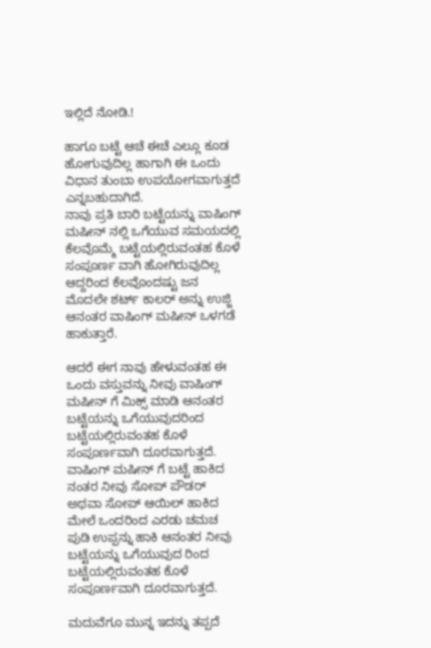ಇಲ್ಲಿದೆ ನೋಡಿ.!

ಹಾಗೂ ಬಟ್ಟೆ ಆಚೆ ಈಚೆ ಎಲ್ಲೂ ಕೂಡ ಹೋಗುವುದಿಲ್ಲ ಹಾಗಾಗಿ ಈ ಒಂದು ವಿಧಾನ ತುಂಬಾ ಉಪಯೋಗವಾಗುತ್ತದೆ ಎನ್ನಬಹುದಾಗಿದೆ.
ನಾವು ಪ್ರತಿ ಬಾರಿ ಬಟ್ಟೆಯನ್ನು ವಾಷಿಂಗ್ ಮಷೀನ್ ನಲ್ಲಿ ಒಗೆಯುವ ಸಮಯದಲ್ಲಿ ಕೆಲವೊಮ್ಮೆ ಬಟ್ಟೆಯಲ್ಲಿರುವಂತಹ ಕೊಳೆ ಸಂಪೂರ್ಣ ವಾಗಿ ಹೋಗಿರುವುದಿಲ್ಲ ಆದ್ದರಿಂದ ಕೆಲವೊಂದಷ್ಟು ಜನ ಮೊದಲೇ ಶರ್ಟ್ ಕಾಲರ್ ಅನ್ನು ಉಜ್ಜಿ ಆನಂತರ ವಾಷಿಂಗ್ ಮಷೀನ್ ಒಳಗಡೆ ಹಾಕುತ್ತಾರೆ.

ಆದರೆ ಈಗ ನಾವು ಹೇಳುವಂತಹ ಈ ಒಂದು ವಸ್ತುವನ್ನು ನೀವು ವಾಷಿಂಗ್ ಮಷೀನ್ ಗೆ ಮಿಕ್ಸ್ ಮಾಡಿ ಆನಂತರ ಬಟ್ಟೆಯನ್ನು ಒಗೆಯುವುದರಿಂದ ಬಟ್ಟೆಯಲ್ಲಿರುವಂತಹ ಕೊಳೆ ಸಂಪೂರ್ಣವಾಗಿ ದೂರವಾಗುತ್ತದೆ. ವಾಷಿಂಗ್ ಮಷೀನ್ ಗೆ ಬಟ್ಟೆ ಹಾಕಿದ ನಂತರ ನೀವು ಸೋಪ್ ಪೌಡರ್ ಅಥವಾ ಸೋಪ್ ಆಯಿಲ್ ಹಾಕಿದ ಮೇಲೆ ಒಂದರಿಂದ ಎರಡು ಚಮಚ ಪುಡಿ ಉಪ್ಪನ್ನು ಹಾಕಿ ಆನಂತರ ನೀವು ಬಟ್ಟೆಯನ್ನು ಒಗೆಯುವುದ ರಿಂದ ಬಟ್ಟೆಯಲ್ಲಿರುವಂತಹ ಕೊಳೆ ಸಂಪೂರ್ಣವಾಗಿ ದೂರವಾಗುತ್ತದೆ.

ಮದುವೆಗೂ ಮುನ್ನ ಇದನ್ನು ತಪ್ಪದೆ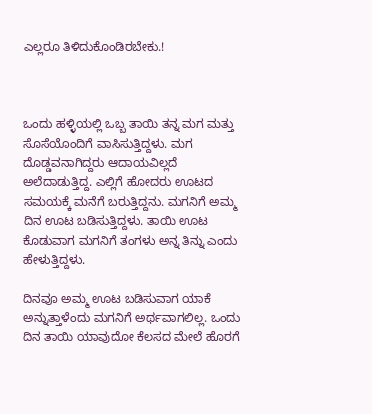ಎಲ್ಲರೂ ತಿಳಿದುಕೊಂಡಿರಬೇಕು.!



ಒಂದು ಹಳ್ಳಿಯಲ್ಲಿ ಒಬ್ಬ ತಾಯಿ ತನ್ನ ಮಗ ಮತ್ತು ಸೊಸೆಯೊಂದಿಗೆ ವಾಸಿಸುತ್ತಿದ್ದಳು. ಮಗ ದೊಡ್ಡವನಾಗಿದ್ದರು ಆದಾಯವಿಲ್ಲದೆ ಅಲೆದಾಡುತ್ತಿದ್ದ. ಎಲ್ಲಿಗೆ ಹೋದರು ಊಟದ ಸಮಯಕ್ಕೆ ಮನೆಗೆ ಬರುತ್ತಿದ್ದನು. ಮಗನಿಗೆ ಅಮ್ಮ ದಿನ ಊಟ ಬಡಿಸುತ್ತಿದ್ದಳು. ತಾಯಿ ಊಟ ಕೊಡುವಾಗ ಮಗನಿಗೆ ತಂಗಳು ಅನ್ನ ತಿನ್ನು ಎಂದು ಹೇಳುತ್ತಿದ್ದಳು.

ದಿನವೂ ಅಮ್ಮ ಊಟ ಬಡಿಸುವಾಗ ಯಾಕೆ ಅನ್ನುತ್ತಾಳೆಂದು ಮಗನಿಗೆ ಅರ್ಥವಾಗಲಿಲ್ಲ. ಒಂದು ದಿನ ತಾಯಿ ಯಾವುದೋ ಕೆಲಸದ ಮೇಲೆ ಹೊರಗೆ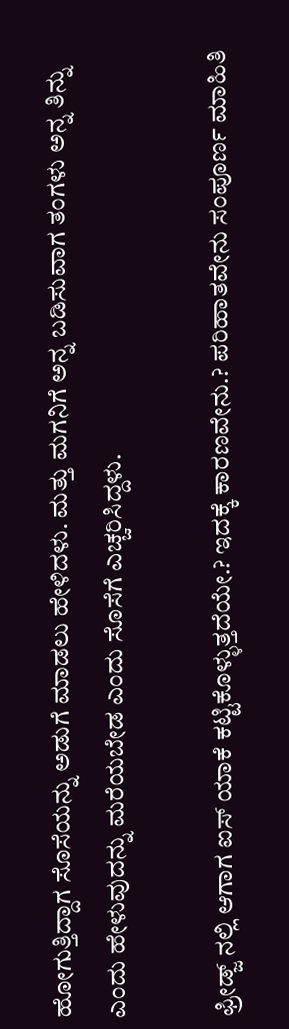ಹೋಗುತ್ತಿದ್ದಾಗ ಸೊಸೆಯನ್ನು ಅಡುಗೆ ಮಾಡಲು ಹೇಳಿದಳು. ಮತ್ತು ಮಗನಿಗೆ ಅನ್ನ ಬಡಿಸುವಾಗ ತಂಗಳು ಅನ್ನ ತಿನ್ನು ಎಂದು ಹೇಳುವುದನ್ನು ಮರೆಯಬೇಡ ಎಂದು ಸೊಸೆಗೆ ಎಚ್ಚರಿಸಿದ್ದಳು.

ಫ್ರೀಡ್ಜ್ ನಲ್ಲಿ ಆಗಾಗ ಐಸ್ ಯಾಕೆ ಕಟ್ಟಿಕೊಳ್ಳುತ್ತದೆಯೇ.? ಇದಕ್ಕೆ ಕಾರಣವೇನು.? ಪರಿಹಾತವೇನು ಸಂಪೂರ್ಣ ಮಾಹಿತಿ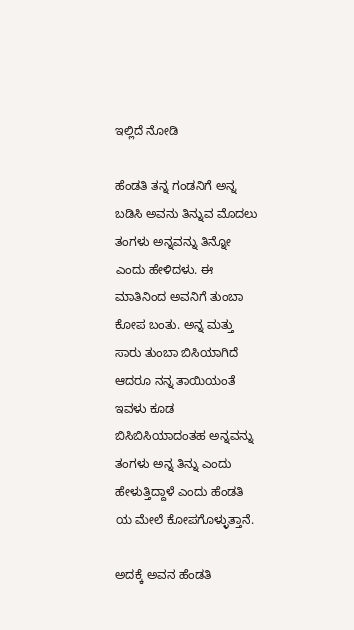ಇಲ್ಲಿದೆ ನೋಡಿ

ಹೆಂಡತಿ ತನ್ನ ಗಂಡನಿಗೆ ಅನ್ನ ಬಡಿಸಿ ಅವನು ತಿನ್ನುವ ಮೊದಲು ತಂಗಳು ಅನ್ನವನ್ನು ತಿನ್ನೋ ಎಂದು ಹೇಳಿದಳು. ಈ ಮಾತಿನಿಂದ ಅವನಿಗೆ ತುಂಬಾ ಕೋಪ ಬಂತು. ಅನ್ನ ಮತ್ತು ಸಾರು ತುಂಬಾ ಬಿಸಿಯಾಗಿದೆ ಆದರೂ ನನ್ನ ತಾಯಿಯಂತೆ ಇವಳು ಕೂಡ ಬಿಸಿಬಿಸಿಯಾದಂತಹ ಅನ್ನವನ್ನು ತಂಗಳು ಅನ್ನ ತಿನ್ನು ಎಂದು ಹೇಳುತ್ತಿದ್ದಾಳೆ ಎಂದು ಹೆಂಡತಿ ಯ ಮೇಲೆ ಕೋಪಗೊಳ್ಳುತ್ತಾನೆ.

ಅದಕ್ಕೆ ಅವನ ಹೆಂಡತಿ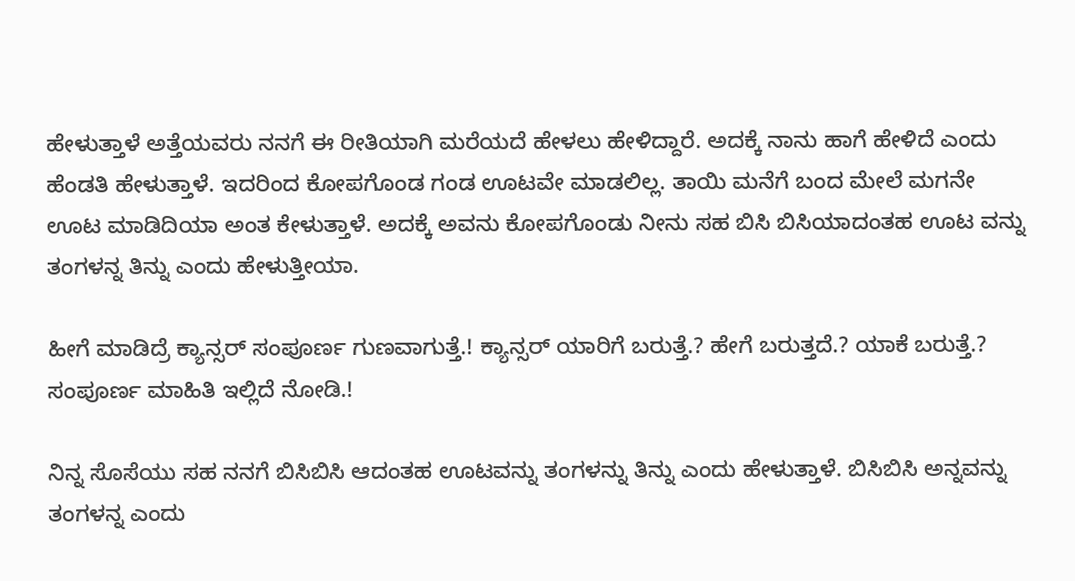ಹೇಳುತ್ತಾಳೆ ಅತ್ತೆಯವರು ನನಗೆ ಈ ರೀತಿಯಾಗಿ ಮರೆಯದೆ ಹೇಳಲು ಹೇಳಿದ್ದಾರೆ. ಅದಕ್ಕೆ ನಾನು ಹಾಗೆ ಹೇಳಿದೆ ಎಂದು ಹೆಂಡತಿ ಹೇಳುತ್ತಾಳೆ. ಇದರಿಂದ ಕೋಪಗೊಂಡ ಗಂಡ ಊಟವೇ ಮಾಡಲಿಲ್ಲ. ತಾಯಿ ಮನೆಗೆ ಬಂದ ಮೇಲೆ ಮಗನೇ ಊಟ ಮಾಡಿದಿಯಾ ಅಂತ ಕೇಳುತ್ತಾಳೆ. ಅದಕ್ಕೆ ಅವನು ಕೋಪಗೊಂಡು ನೀನು ಸಹ ಬಿಸಿ ಬಿಸಿಯಾದಂತಹ ಊಟ ವನ್ನು ತಂಗಳನ್ನ ತಿನ್ನು ಎಂದು ಹೇಳುತ್ತೀಯಾ.

ಹೀಗೆ ಮಾಡಿದ್ರೆ ಕ್ಯಾನ್ಸರ್ ಸಂಪೂರ್ಣ ಗುಣವಾಗುತ್ತೆ.! ಕ್ಯಾನ್ಸರ್ ಯಾರಿಗೆ ಬರುತ್ತೆ.? ಹೇಗೆ ಬರುತ್ತದೆ.? ಯಾಕೆ ಬರುತ್ತೆ.? ಸಂಪೂರ್ಣ ಮಾಹಿತಿ ಇಲ್ಲಿದೆ ನೋಡಿ.!

ನಿನ್ನ ಸೊಸೆಯು ಸಹ ನನಗೆ ಬಿಸಿಬಿಸಿ ಆದಂತಹ ಊಟವನ್ನು ತಂಗಳನ್ನು ತಿನ್ನು ಎಂದು ಹೇಳುತ್ತಾಳೆ. ಬಿಸಿಬಿಸಿ ಅನ್ನವನ್ನು ತಂಗಳನ್ನ ಎಂದು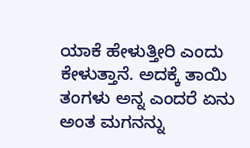ಯಾಕೆ ಹೇಳುತ್ತೀರಿ ಎಂದು ಕೇಳುತ್ತಾನೆ. ಅದಕ್ಕೆ ತಾಯಿ ತಂಗಳು ಅನ್ನ ಎಂದರೆ ಏನು ಅಂತ ಮಗನನ್ನು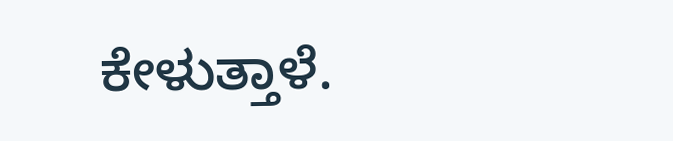ಕೇಳುತ್ತಾಳೆ.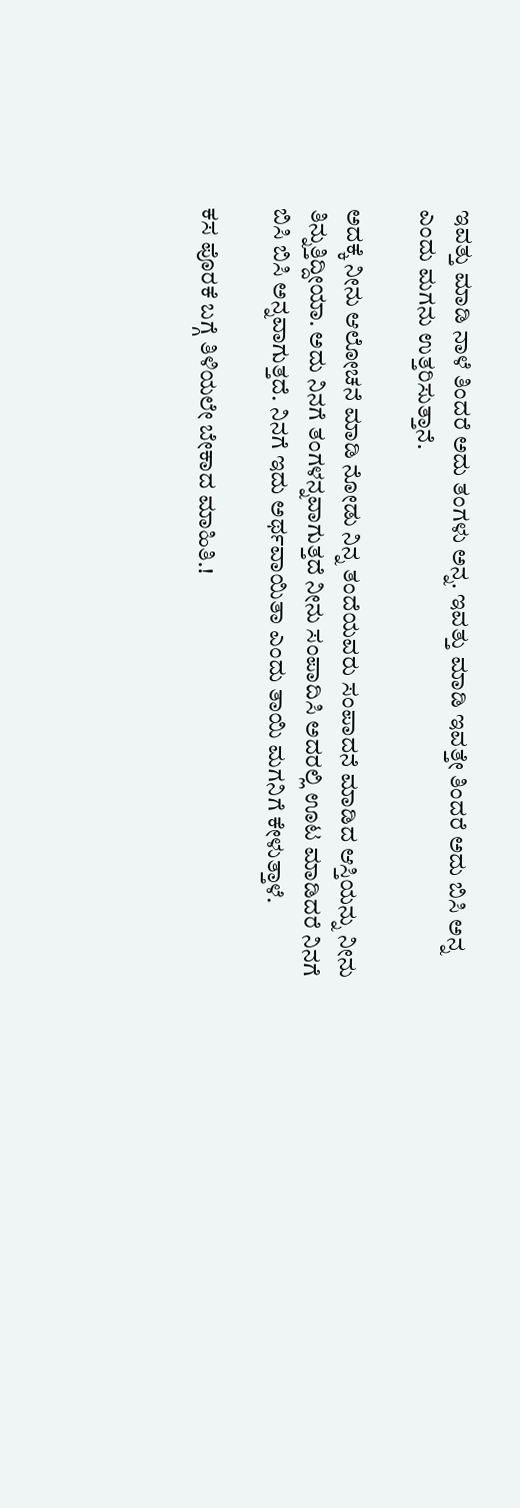ಇವತ್ತು ಮಾಡಿ ನಾಳೆ ತಿಂದರೆ ಅದು ತಂಗಳು ಅನ್ನ. ಇವತ್ತು ಮಾಡಿ ಇವತ್ತೇ ತಿಂದರೆ ಅದು ಬಿಸಿ ಅನ್ನ ಎಂದು ಮಗನು ಉತ್ತರಿಸುತ್ತಾನೆ.

ಅದಕ್ಕೆ ನೀನು ಆಲೋಚನೆ ಮಾಡಿ ನೋಡು ನಿನ್ನ ತಂದೆಯವರು ಸಂಪಾದನೆ ಮಾಡಿದ ಆಸ್ತಿಯನ್ನು ನೀನು ತಿನ್ನುತ್ತಿದ್ದೀಯಾ. ಅದು ನಿನಗೆ ತಂಗಳನ್ನವಾಗುತ್ತದೆ ನೀನು ಸಂಪಾದಿಸಿ ಅದರಲ್ಲಿ ಊಟ ಮಾಡಿದರೆ ನಿನಗೆ ಬಿಸಿ ಬಿಸಿ ಅನ್ನವಾಗುತ್ತದೆ. ನಿನಗೆ ಇದು ಅರ್ಥವಾಯಿತಾ ಎಂದು ತಾಯಿ ಮಗನಿಗೆ ಕೇಳುತ್ತಾಳೆ.

ಕಸ ಪೊರಕೆ ಬಗ್ಗೆ ತಿಳಿಯಲೇ ಬೇಕಾದ ಮಾಹಿತಿ.!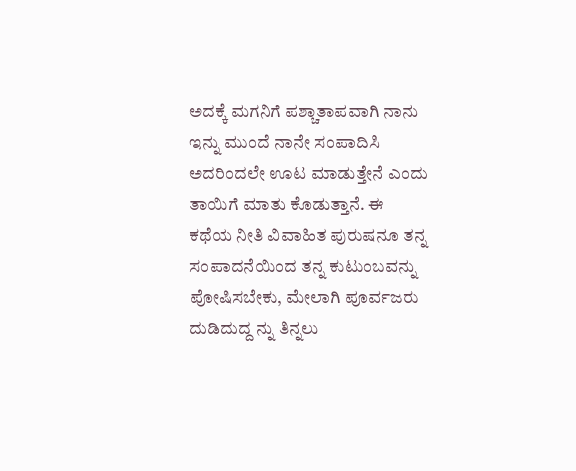ಅದಕ್ಕೆ ಮಗನಿಗೆ ಪಶ್ಚಾತಾಪವಾಗಿ ನಾನು ಇನ್ನು ಮುಂದೆ ನಾನೇ ಸಂಪಾದಿಸಿ ಅದರಿಂದಲೇ ಊಟ ಮಾಡುತ್ತೇನೆ ಎಂದು ತಾಯಿಗೆ ಮಾತು ಕೊಡುತ್ತಾನೆ. ಈ ಕಥೆಯ ನೀತಿ ವಿವಾಹಿತ ಪುರುಷನೂ ತನ್ನ ಸಂಪಾದನೆಯಿಂದ ತನ್ನ ಕುಟುಂಬವನ್ನು ಪೋಷಿಸಬೇಕು, ಮೇಲಾಗಿ ಪೂರ್ವಜರು ದುಡಿದುದ್ದ ನ್ನು ತಿನ್ನಲು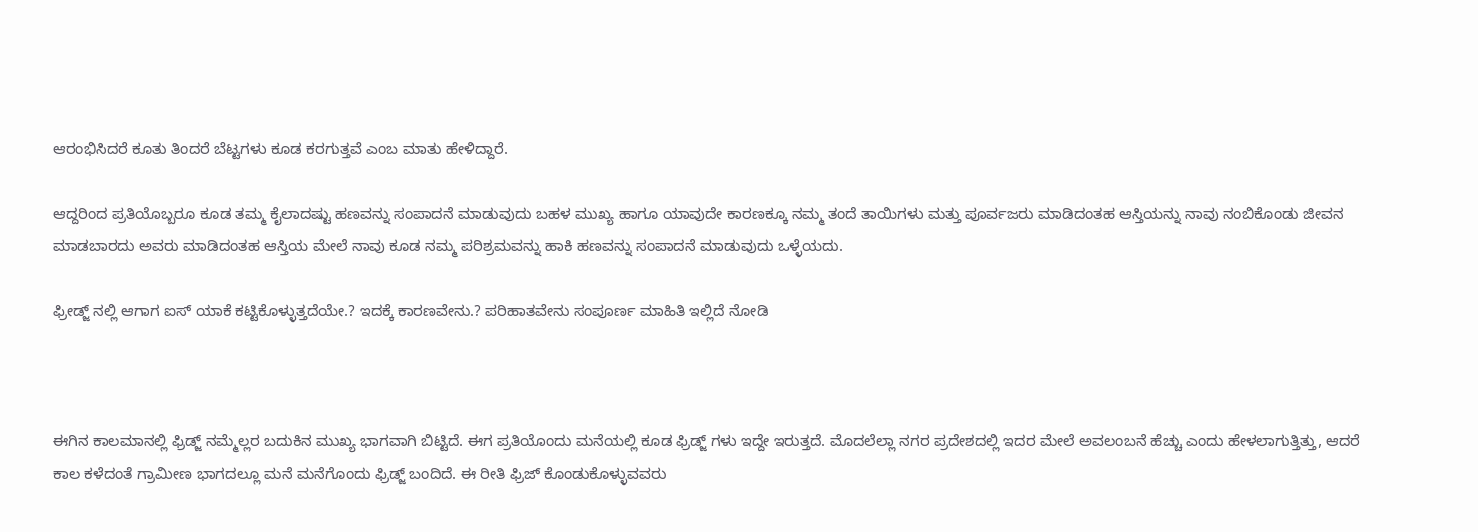ಆರಂಭಿಸಿದರೆ ಕೂತು ತಿಂದರೆ ಬೆಟ್ಟಗಳು ಕೂಡ ಕರಗುತ್ತವೆ ಎಂಬ ಮಾತು ಹೇಳಿದ್ದಾರೆ.

ಆದ್ದರಿಂದ ಪ್ರತಿಯೊಬ್ಬರೂ ಕೂಡ ತಮ್ಮ ಕೈಲಾದಷ್ಟು ಹಣವನ್ನು ಸಂಪಾದನೆ ಮಾಡುವುದು ಬಹಳ ಮುಖ್ಯ ಹಾಗೂ ಯಾವುದೇ ಕಾರಣಕ್ಕೂ ನಮ್ಮ ತಂದೆ ತಾಯಿಗಳು ಮತ್ತು ಪೂರ್ವಜರು ಮಾಡಿದಂತಹ ಆಸ್ತಿಯನ್ನು ನಾವು ನಂಬಿಕೊಂಡು ಜೀವನ ಮಾಡಬಾರದು ಅವರು ಮಾಡಿದಂತಹ ಆಸ್ತಿಯ ಮೇಲೆ ನಾವು ಕೂಡ ನಮ್ಮ ಪರಿಶ್ರಮವನ್ನು ಹಾಕಿ ಹಣವನ್ನು ಸಂಪಾದನೆ ಮಾಡುವುದು ಒಳ್ಳೆಯದು.

ಫ್ರೀಡ್ಜ್ ನಲ್ಲಿ ಆಗಾಗ ಐಸ್ ಯಾಕೆ ಕಟ್ಟಿಕೊಳ್ಳುತ್ತದೆಯೇ.? ಇದಕ್ಕೆ ಕಾರಣವೇನು.? ಪರಿಹಾತವೇನು ಸಂಪೂರ್ಣ ಮಾಹಿತಿ ಇಲ್ಲಿದೆ ನೋಡಿ



ಈಗಿನ ಕಾಲಮಾನಲ್ಲಿ ಫ್ರಿಡ್ಜ್ ನಮ್ಮೆಲ್ಲರ ಬದುಕಿನ ಮುಖ್ಯ ಭಾಗವಾಗಿ ಬಿಟ್ಟಿದೆ. ಈಗ ಪ್ರತಿಯೊಂದು ಮನೆಯಲ್ಲಿ ಕೂಡ ಫ್ರಿಡ್ಜ್ ಗಳು ಇದ್ದೇ ಇರುತ್ತದೆ. ಮೊದಲೆಲ್ಲಾ ನಗರ ಪ್ರದೇಶದಲ್ಲಿ ಇದರ ಮೇಲೆ ಅವಲಂಬನೆ ಹೆಚ್ಚು ಎಂದು ಹೇಳಲಾಗುತ್ತಿತ್ತು, ಆದರೆ ಕಾಲ ಕಳೆದಂತೆ ಗ್ರಾಮೀಣ ಭಾಗದಲ್ಲೂ ಮನೆ ಮನೆಗೊಂದು ಫ್ರಿಡ್ಜ್ ಬಂದಿದೆ. ಈ ರೀತಿ ಫ್ರಿಜ್ ಕೊಂಡುಕೊಳ್ಳುವವರು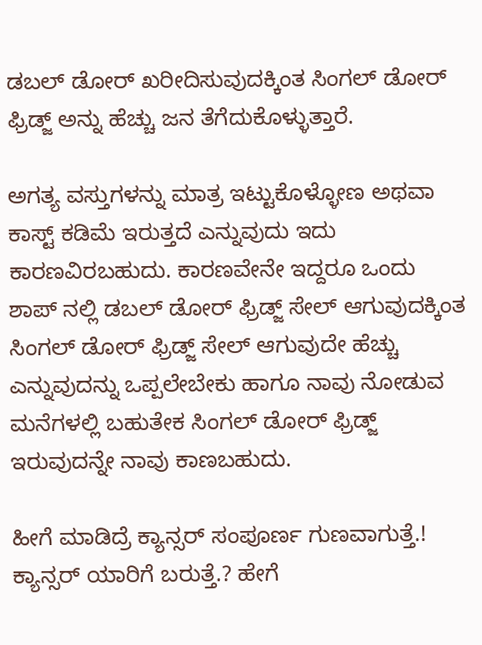ಡಬಲ್ ಡೋರ್ ಖರೀದಿಸುವುದಕ್ಕಿಂತ ಸಿಂಗಲ್ ಡೋರ್ ಫ್ರಿಡ್ಜ್ ಅನ್ನು ಹೆಚ್ಚು ಜನ ತೆಗೆದುಕೊಳ್ಳುತ್ತಾರೆ.

ಅಗತ್ಯ ವಸ್ತುಗಳನ್ನು ಮಾತ್ರ ಇಟ್ಟುಕೊಳ್ಳೋಣ ಅಥವಾ ಕಾಸ್ಟ್ ಕಡಿಮೆ ಇರುತ್ತದೆ ಎನ್ನುವುದು ಇದು ಕಾರಣವಿರಬಹುದು. ಕಾರಣವೇನೇ ಇದ್ದರೂ ಒಂದು ಶಾಪ್ ನಲ್ಲಿ ಡಬಲ್ ಡೋರ್ ಫ್ರಿಡ್ಜ್ ಸೇಲ್ ಆಗುವುದಕ್ಕಿಂತ ಸಿಂಗಲ್ ಡೋರ್ ಫ್ರಿಡ್ಜ್ ಸೇಲ್ ಆಗುವುದೇ ಹೆಚ್ಚು ಎನ್ನುವುದನ್ನು ಒಪ್ಪಲೇಬೇಕು ಹಾಗೂ ನಾವು ನೋಡುವ ಮನೆಗಳಲ್ಲಿ ಬಹುತೇಕ ಸಿಂಗಲ್ ಡೋರ್ ಫ್ರಿಡ್ಜ್ ಇರುವುದನ್ನೇ ನಾವು ಕಾಣಬಹುದು.

ಹೀಗೆ ಮಾಡಿದ್ರೆ ಕ್ಯಾನ್ಸರ್ ಸಂಪೂರ್ಣ ಗುಣವಾಗುತ್ತೆ.! ಕ್ಯಾನ್ಸರ್ ಯಾರಿಗೆ ಬರುತ್ತೆ.? ಹೇಗೆ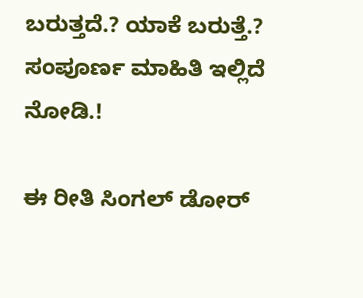ಬರುತ್ತದೆ.? ಯಾಕೆ ಬರುತ್ತೆ.? ಸಂಪೂರ್ಣ ಮಾಹಿತಿ ಇಲ್ಲಿದೆ ನೋಡಿ.!

ಈ ರೀತಿ ಸಿಂಗಲ್ ಡೋರ್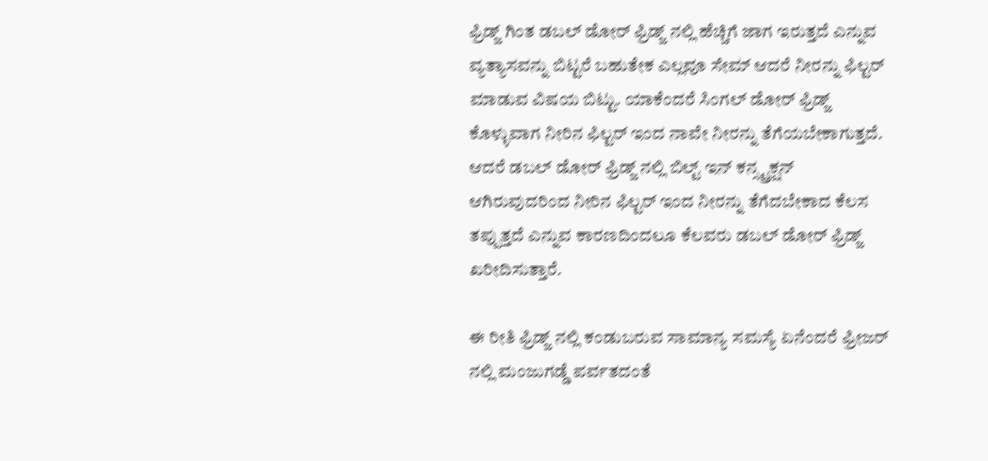ಫ್ರಿಡ್ಜ್ ಗಿಂತ ಡಬಲ್ ಡೋರ್ ಫ್ರಿಡ್ಜ್ ನಲ್ಲಿ ಹೆಚ್ಚಿಗೆ ಜಾಗ ಇರುತ್ತದೆ ಎನ್ನುವ ವ್ಯತ್ಯಾಸವನ್ನು ಬಿಟ್ಟರೆ ಬಹುತೇಕ ಎಲ್ಲವೂ ಸೇಮ್ ಆದರೆ ನೀರನ್ನು ಫಿಲ್ಟರ್ ಮಾಡುವ ವಿಷಯ ಬಿಟ್ಟು. ಯಾಕೆಂದರೆ ಸಿಂಗಲ್ ಡೋರ್ ಫ್ರಿಡ್ಜ್ ಕೊಳ್ಳುವಾಗ ನೀರಿನ ಫಿಲ್ಟರ್ ಇಂದ ನಾವೇ ನೀರನ್ನು ತೆಗೆಯಬೇಕಾಗುತ್ತದೆ. ಆದರೆ ಡಬಲ್ ಡೋರ್ ಫ್ರಿಡ್ಜ್ ನಲ್ಲಿ ಬಿಲ್ಟ್ ಇನ್ ಕನ್ಸ್ಟ್ರಕ್ಷನ್ ಆಗಿರುವುದರಿಂದ ನೀರಿನ ಫಿಲ್ಟರ್ ಇಂದ ನೀರನ್ನು ತೆಗೆದಬೇಕಾದ ಕೆಲಸ ತಪ್ಪುತ್ತದೆ ಎನ್ನುವ ಕಾರಣದಿಂದಲೂ ಕೆಲವರು ಡಬಲ್ ಡೋರ್ ಫ್ರಿಡ್ಜ್ ಖರೀದಿಸುತ್ತಾರೆ.

ಈ ರೀತಿ ಫ್ರಿಡ್ಜ್ ನಲ್ಲಿ ಕಂಡುಬರುವ ಸಾಮಾನ್ಯ ಸಮಸ್ಯೆ ಏನೆಂದರೆ ಫ್ರೀಜರ್ ನಲ್ಲಿ ಮಂಜುಗಡ್ಡೆ ಪರ್ವತದಂತೆ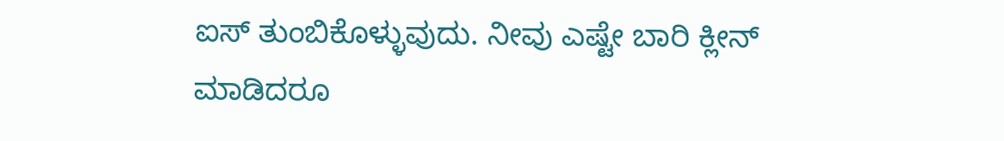ಐಸ್ ತುಂಬಿಕೊಳ್ಳುವುದು. ನೀವು ಎಷ್ಟೇ ಬಾರಿ ಕ್ಲೀನ್ ಮಾಡಿದರೂ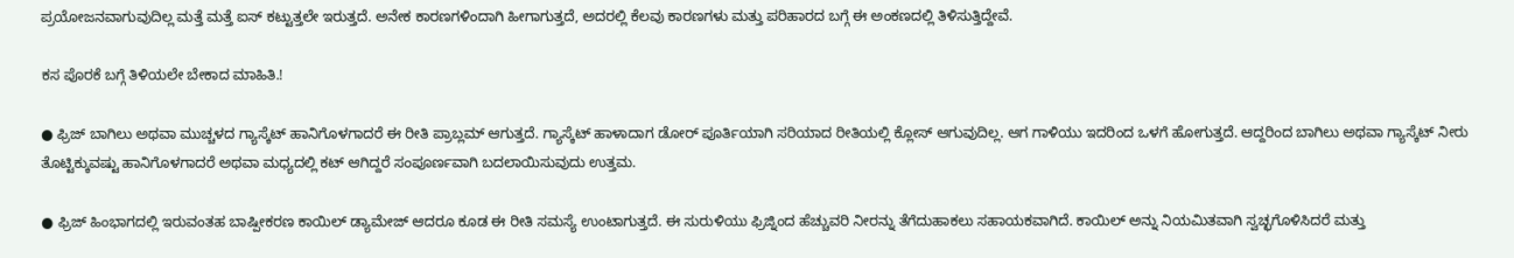ಪ್ರಯೋಜನವಾಗುವುದಿಲ್ಲ ಮತ್ತೆ ಮತ್ತೆ ಐಸ್ ಕಟ್ಟುತ್ತಲೇ ಇರುತ್ತದೆ. ಅನೇಕ ಕಾರಣಗಳಿಂದಾಗಿ ಹೀಗಾಗುತ್ತದೆ, ಅದರಲ್ಲಿ ಕೆಲವು ಕಾರಣಗಳು ಮತ್ತು ಪರಿಹಾರದ ಬಗ್ಗೆ ಈ ಅಂಕಣದಲ್ಲಿ ತಿಳಿಸುತ್ತಿದ್ದೇವೆ.

ಕಸ ಪೊರಕೆ ಬಗ್ಗೆ ತಿಳಿಯಲೇ ಬೇಕಾದ ಮಾಹಿತಿ.!

● ಫ್ರಿಜ್ ಬಾಗಿಲು ಅಥವಾ ಮುಚ್ಚಳದ ಗ್ಯಾಸ್ಕೆಟ್ ಹಾನಿಗೊಳಗಾದರೆ ಈ ರೀತಿ ಪ್ರಾಬ್ಲಮ್ ಆಗುತ್ತದೆ. ಗ್ಯಾಸ್ಕೆಟ್ ಹಾಳಾದಾಗ ಡೋರ್ ಪೂರ್ತಿಯಾಗಿ ಸರಿಯಾದ ರೀತಿಯಲ್ಲಿ ಕ್ಲೋಸ್ ಆಗುವುದಿಲ್ಲ. ಆಗ ಗಾಳಿಯು ಇದರಿಂದ ಒಳಗೆ ಹೋಗುತ್ತದೆ. ಆದ್ದರಿಂದ ಬಾಗಿಲು ಅಥವಾ ಗ್ಯಾಸ್ಕೆಟ್ ನೀರು ತೊಟ್ಟಿಕ್ಕುವಷ್ಟು ಹಾನಿಗೊಳಗಾದರೆ ಅಥವಾ ಮಧ್ಯದಲ್ಲಿ ಕಟ್ ಆಗಿದ್ದರೆ ಸಂಪೂರ್ಣವಾಗಿ ಬದಲಾಯಿಸುವುದು ಉತ್ತಮ.

● ಫ್ರಿಜ್ ಹಿಂಭಾಗದಲ್ಲಿ ಇರುವಂತಹ ಬಾಷ್ಪೀಕರಣ ಕಾಯಿಲ್ ಡ್ಯಾಮೇಜ್ ಆದರೂ ಕೂಡ ಈ ರೀತಿ ಸಮಸ್ಯೆ ಉಂಟಾಗುತ್ತದೆ. ಈ ಸುರುಳಿಯು ಫ್ರಿಜ್ನಿಂದ ಹೆಚ್ಚುವರಿ ನೀರನ್ನು ತೆಗೆದುಹಾಕಲು ಸಹಾಯಕವಾಗಿದೆ. ಕಾಯಿಲ್ ಅನ್ನು ನಿಯಮಿತವಾಗಿ ಸ್ವಚ್ಛಗೊಳಿಸಿದರೆ ಮತ್ತು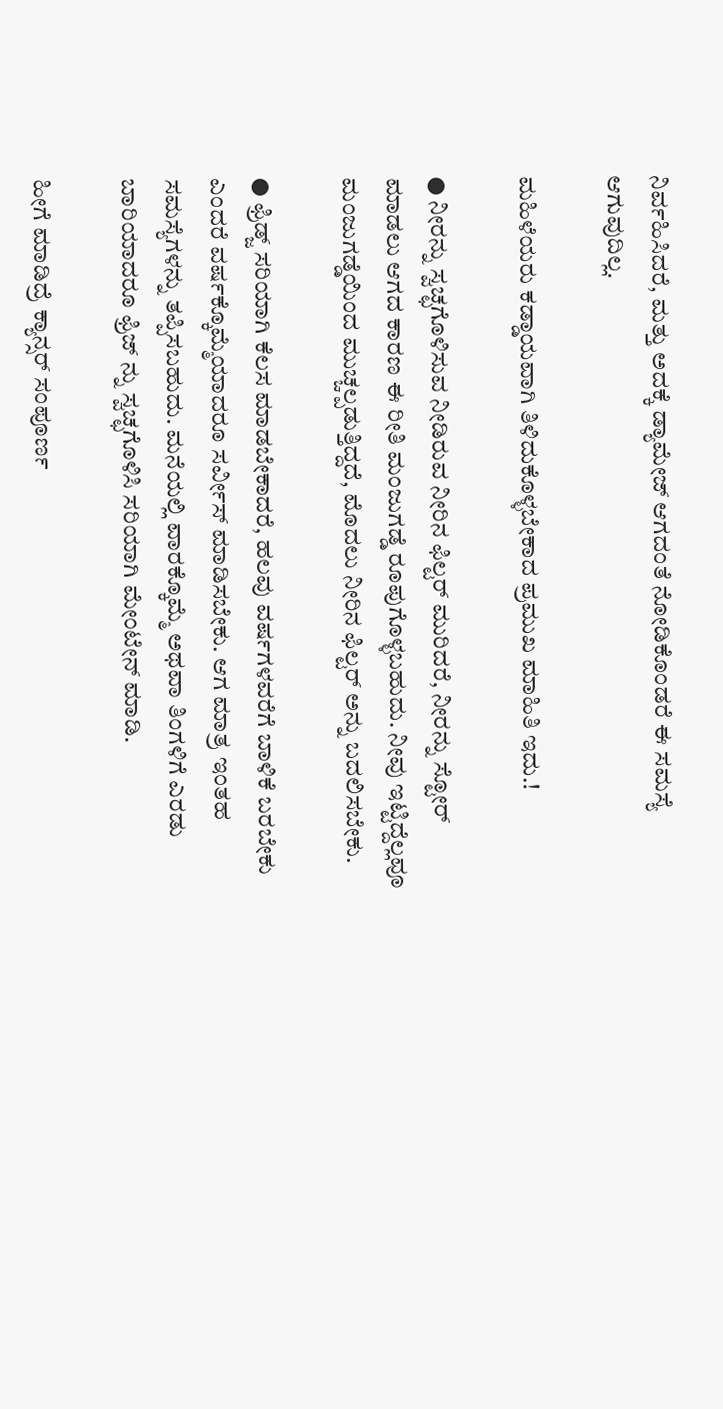ನಿರ್ವಹಿಸಿದರೆ, ಮತ್ತು ಅದಕ್ಕೆ ಡ್ಯಾಮೇಜ್ ಆಗದಂತೆ ನೋಡಿಕೊಂಡರೆ ಈ ಸಮಸ್ಯೆ ಆಗುವುದಿಲ್ಲ.

ಮಹಿಳೆಯರು ಕಡ್ಡಾಯವಾಗಿ ತಿಳಿದುಕೊಳ್ಳಬೇಕಾದ ಪ್ರಮುಖ ಮಾಹಿತಿ ಇದು.!

● ನೀರನ್ನು ಸ್ವಚ್ಛಗೊಳಿಸುವ ನೀಡಿರುವ ನೀರಿನ ಫಿಲ್ಟರ್ ಮುರಿದರೆ, ನೀರನ್ನು ಸ್ಟೋರ್ ಮಾಡಲು ಆಗದ ಕಾರಣ ಈ ರೀತಿ ಮಂಜುಗಡ್ಡೆ ರೂಪುಗೊಳ್ಳಬಹುದು. ನೀವು ಇಟ್ಟಿದ್ದೆಲ್ಲವೂ ಮಂಜುಗಡ್ಡೆಯಿಂದ ಮುಚ್ಚಲ್ಪಡುತ್ತಿದ್ದದೆ, ಮೊದಲು ನೀರಿನ ಫಿಲ್ಟರ್ ಅನ್ನು ಬದಲಿಸಬೇಕು.

● ಫ್ರಿಡ್ಜ್ ಸರಿಯಾಗಿ ಕೆಲಸ ಮಾಡಬೇಕಾದರೆ, ಹಲವು ವರ್ಷಗಳವರೆಗೆ ಬಾಳಿಕೆ ಬರಬೇಕು ಎಂದರೆ ವರ್ಷಕ್ಕೊಮ್ಮೆಯಾದರೂ ಸರ್ವೀಸ್ ಮಾಡಿಸಬೇಕು. ಆಗ ಮಾತ್ರ ಇಂತಹ ಸಮಸ್ಯೆಗಳನ್ನು ತಪ್ಪಿಸಬಹುದು. ಮನೆಯಲ್ಲಿ ವಾರಕ್ಕೊಮ್ಮೆ ಅಥವಾ ತಿಂಗಳಿಗೆ ಎರಡು ಬಾರಿಯಾದರೂ ಫ್ರಿಜ್ ನ್ನು ಸ್ವಚ್ಛಗೊಳಿಸಿ ಸರಿಯಾಗಿ ಮೇಂಟೇನ್ ಮಾಡಿ.

ಹೀಗೆ ಮಾಡಿದ್ರೆ ಕ್ಯಾನ್ಸರ್ ಸಂಪೂರ್ಣ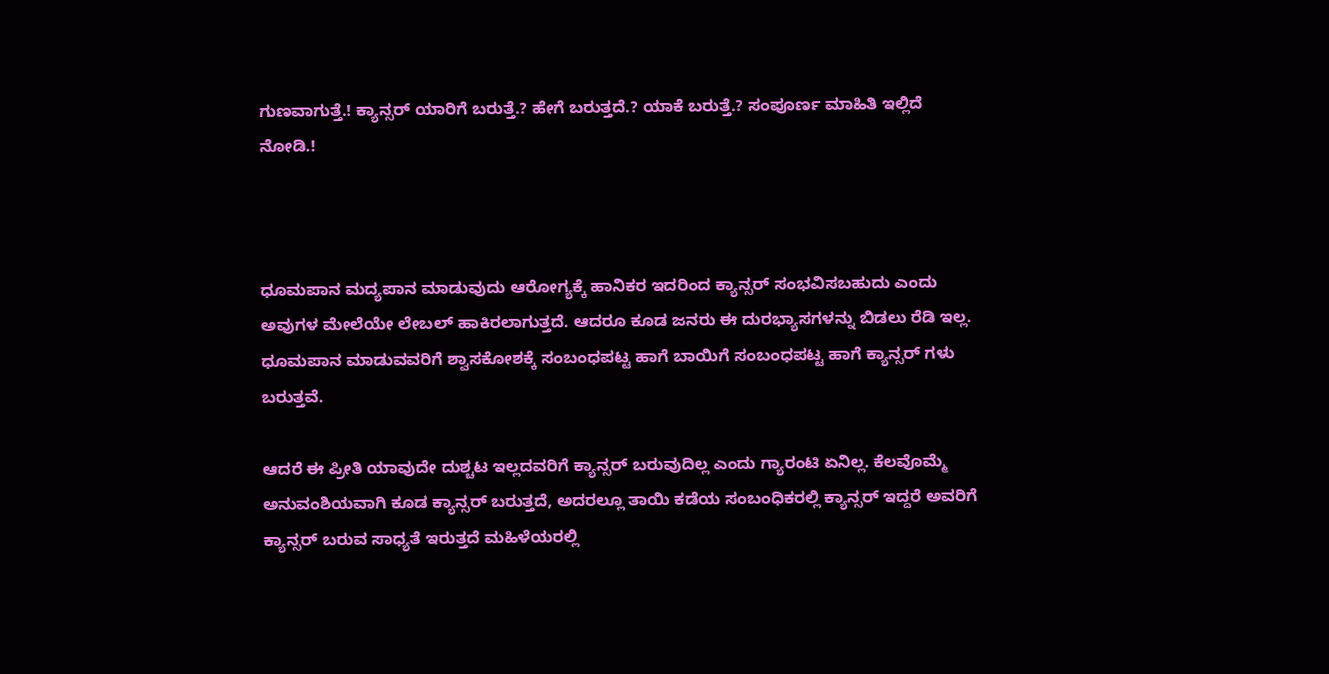ಗುಣವಾಗುತ್ತೆ.! ಕ್ಯಾನ್ಸರ್ ಯಾರಿಗೆ ಬರುತ್ತೆ.? ಹೇಗೆ ಬರುತ್ತದೆ.? ಯಾಕೆ ಬರುತ್ತೆ.? ಸಂಪೂರ್ಣ ಮಾಹಿತಿ ಇಲ್ಲಿದೆ ನೋಡಿ.!



ಧೂಮಪಾನ ಮದ್ಯಪಾನ ಮಾಡುವುದು ಆರೋಗ್ಯಕ್ಕೆ ಹಾನಿಕರ ಇದರಿಂದ ಕ್ಯಾನ್ಸರ್ ಸಂಭವಿಸಬಹುದು ಎಂದು ಅವುಗಳ ಮೇಲೆಯೇ ಲೇಬಲ್ ಹಾಕಿರಲಾಗುತ್ತದೆ. ಆದರೂ ಕೂಡ ಜನರು ಈ ದುರಭ್ಯಾಸಗಳನ್ನು ಬಿಡಲು ರೆಡಿ ಇಲ್ಲ. ಧೂಮಪಾನ ಮಾಡುವವರಿಗೆ ಶ್ವಾಸಕೋಶಕ್ಕೆ ಸಂಬಂಧಪಟ್ಟ ಹಾಗೆ ಬಾಯಿಗೆ ಸಂಬಂಧಪಟ್ಟ ಹಾಗೆ ಕ್ಯಾನ್ಸರ್ ಗಳು ಬರುತ್ತವೆ.

ಆದರೆ ಈ ಪ್ರೀತಿ ಯಾವುದೇ ದುಶ್ಚಟ ಇಲ್ಲದವರಿಗೆ ಕ್ಯಾನ್ಸರ್ ಬರುವುದಿಲ್ಲ ಎಂದು ಗ್ಯಾರಂಟಿ ಏನಿಲ್ಲ. ಕೆಲವೊಮ್ಮೆ ಅನುವಂಶಿಯವಾಗಿ ಕೂಡ ಕ್ಯಾನ್ಸರ್ ಬರುತ್ತದೆ, ಅದರಲ್ಲೂ ತಾಯಿ ಕಡೆಯ ಸಂಬಂಧಿಕರಲ್ಲಿ ಕ್ಯಾನ್ಸರ್ ಇದ್ದರೆ ಅವರಿಗೆ ಕ್ಯಾನ್ಸರ್ ಬರುವ ಸಾಧ್ಯತೆ ಇರುತ್ತದೆ ಮಹಿಳೆಯರಲ್ಲಿ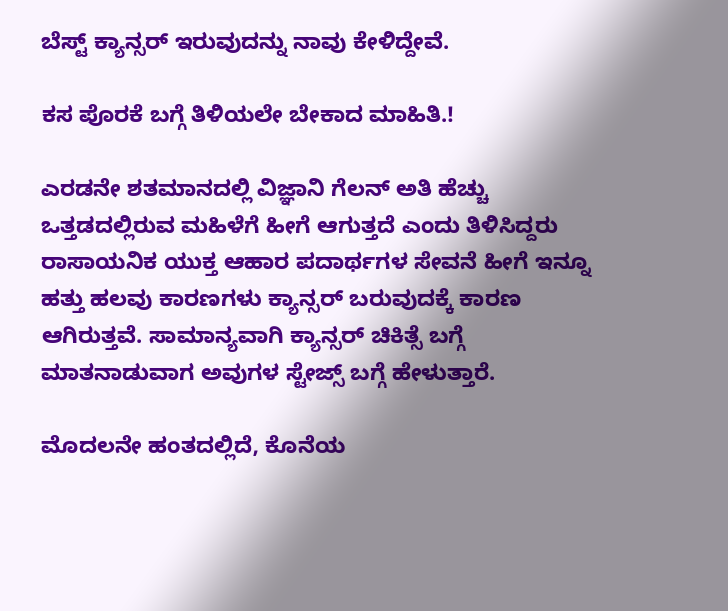ಬೆಸ್ಟ್ ಕ್ಯಾನ್ಸರ್ ಇರುವುದನ್ನು ನಾವು ಕೇಳಿದ್ದೇವೆ.

ಕಸ ಪೊರಕೆ ಬಗ್ಗೆ ತಿಳಿಯಲೇ ಬೇಕಾದ ಮಾಹಿತಿ.!

ಎರಡನೇ ಶತಮಾನದಲ್ಲಿ ವಿಜ್ಞಾನಿ ಗೆಲನ್ ಅತಿ ಹೆಚ್ಚು ಒತ್ತಡದಲ್ಲಿರುವ ಮಹಿಳೆಗೆ ಹೀಗೆ ಆಗುತ್ತದೆ ಎಂದು ತಿಳಿಸಿದ್ದರು ರಾಸಾಯನಿಕ ಯುಕ್ತ ಆಹಾರ ಪದಾರ್ಥಗಳ ಸೇವನೆ ಹೀಗೆ ಇನ್ನೂ ಹತ್ತು ಹಲವು ಕಾರಣಗಳು ಕ್ಯಾನ್ಸರ್ ಬರುವುದಕ್ಕೆ ಕಾರಣ ಆಗಿರುತ್ತವೆ. ಸಾಮಾನ್ಯವಾಗಿ ಕ್ಯಾನ್ಸರ್ ಚಿಕಿತ್ಸೆ ಬಗ್ಗೆ ಮಾತನಾಡುವಾಗ ಅವುಗಳ ಸ್ಟೇಜ್ಸ್ ಬಗ್ಗೆ ಹೇಳುತ್ತಾರೆ.

ಮೊದಲನೇ ಹಂತದಲ್ಲಿದೆ, ಕೊನೆಯ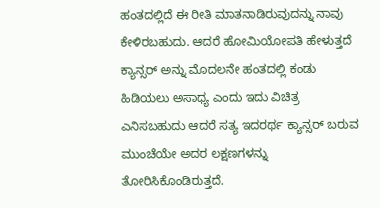ಹಂತದಲ್ಲಿದೆ ಈ ರೀತಿ ಮಾತನಾಡಿರುವುದನ್ನು ನಾವು ಕೇಳಿರಬಹುದು. ಆದರೆ ಹೋಮಿಯೋಪತಿ ಹೇಳುತ್ತದೆ ಕ್ಯಾನ್ಸರ್ ಅನ್ನು ಮೊದಲನೇ ಹಂತದಲ್ಲಿ ಕಂಡು ಹಿಡಿಯಲು ಅಸಾಧ್ಯ ಎಂದು ಇದು ವಿಚಿತ್ರ ಎನಿಸಬಹುದು ಆದರೆ ಸತ್ಯ ಇದರರ್ಥ ಕ್ಯಾನ್ಸರ್ ಬರುವ ಮುಂಚೆಯೇ ಅದರ ಲಕ್ಷಣಗಳನ್ನು ತೋರಿಸಿಕೊಂಡಿರುತ್ತದೆ.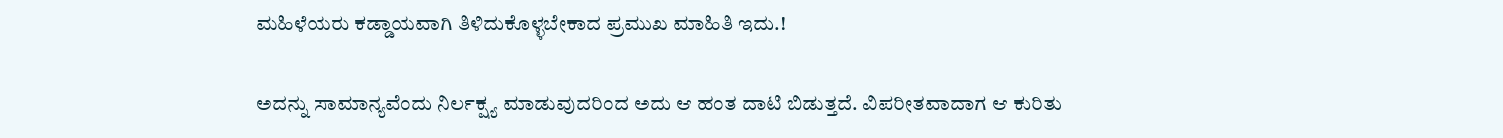ಮಹಿಳೆಯರು ಕಡ್ಡಾಯವಾಗಿ ತಿಳಿದುಕೊಳ್ಳಬೇಕಾದ ಪ್ರಮುಖ ಮಾಹಿತಿ ಇದು.!

ಅದನ್ನು ಸಾಮಾನ್ಯವೆಂದು ನಿರ್ಲಕ್ಷ್ಯ ಮಾಡುವುದರಿಂದ ಅದು ಆ ಹಂತ ದಾಟಿ ಬಿಡುತ್ತದೆ. ವಿಪರೀತವಾದಾಗ ಆ ಕುರಿತು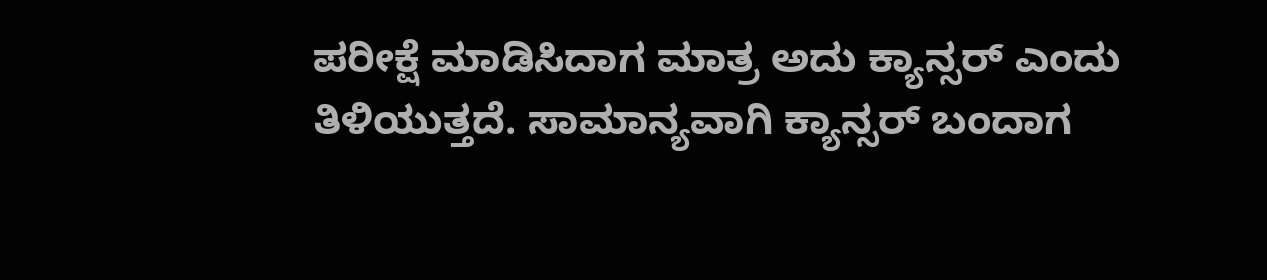ಪರೀಕ್ಷೆ ಮಾಡಿಸಿದಾಗ ಮಾತ್ರ ಅದು ಕ್ಯಾನ್ಸರ್ ಎಂದು ತಿಳಿಯುತ್ತದೆ. ಸಾಮಾನ್ಯವಾಗಿ ಕ್ಯಾನ್ಸರ್ ಬಂದಾಗ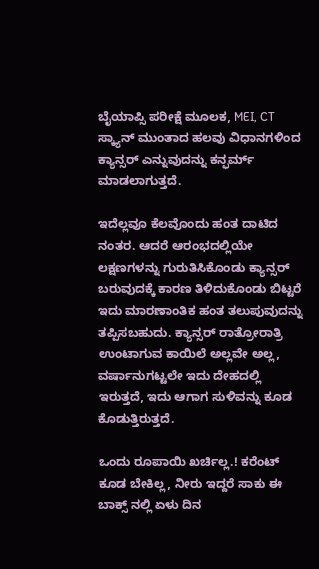ಬೈಯಾಪ್ಸಿ ಪರೀಕ್ಷೆ ಮೂಲಕ, MEI, CT ಸ್ಕ್ಯಾನ್ ಮುಂತಾದ ಹಲವು ವಿಧಾನಗಳಿಂದ ಕ್ಯಾನ್ಸರ್ ಎನ್ನುವುದನ್ನು ಕನ್ಫರ್ಮ್ ಮಾಡಲಾಗುತ್ತದೆ.

ಇದೆಲ್ಲವೂ ಕೆಲವೊಂದು ಹಂತ ದಾಟಿದ ನಂತರ. ಆದರೆ ಆರಂಭದಲ್ಲಿಯೇ ಲಕ್ಷಣಗಳನ್ನು ಗುರುತಿಸಿಕೊಂಡು ಕ್ಯಾನ್ಸರ್ ಬರುವುದಕ್ಕೆ ಕಾರಣ ತಿಳಿದುಕೊಂಡು ಬಿಟ್ಟರೆ ಇದು ಮಾರಣಾಂತಿಕ ಹಂತ ತಲುಪುವುದನ್ನು ತಪ್ಪಿಸಬಹುದು. ಕ್ಯಾನ್ಸರ್ ರಾತ್ರೋರಾತ್ರಿ ಉಂಟಾಗುವ ಕಾಯಿಲೆ ಅಲ್ಲವೇ ಅಲ್ಲ, ವರ್ಷಾನುಗಟ್ಟಲೇ ಇದು ದೇಹದಲ್ಲಿ ಇರುತ್ತದೆ, ಇದು ಆಗಾಗ ಸುಳಿವನ್ನು ಕೂಡ ಕೊಡುತ್ತಿರುತ್ತದೆ.

ಒಂದು ರೂಪಾಯಿ ಖರ್ಚಿಲ್ಲ.! ಕರೆಂಟ್ ಕೂಡ ಬೇಕಿಲ್ಲ, ನೀರು ಇದ್ದರೆ ಸಾಕು ಈ ಬಾಕ್ಸ್ ನಲ್ಲಿ ಏಳು ದಿನ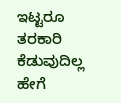ಇಟ್ಟರೂ ತರಕಾರಿ ಕೆಡುವುದಿಲ್ಲ ಹೇಗೆ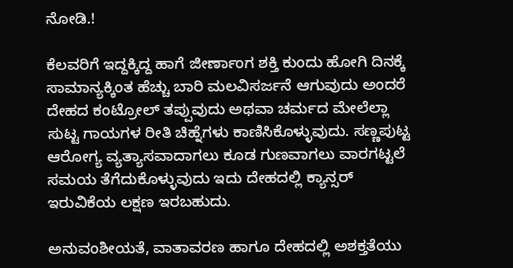ನೋಡಿ.!

ಕೆಲವರಿಗೆ ಇದ್ದಕ್ಕಿದ್ದ ಹಾಗೆ ಜೀರ್ಣಾಂಗ ಶಕ್ತಿ ಕುಂದು ಹೋಗಿ ದಿನಕ್ಕೆ ಸಾಮಾನ್ಯಕ್ಕಿಂತ ಹೆಚ್ಚು ಬಾರಿ ಮಲವಿಸರ್ಜನೆ ಆಗುವುದು ಅಂದರೆ ದೇಹದ ಕಂಟ್ರೋಲ್ ತಪ್ಪುವುದು ಅಥವಾ ಚರ್ಮದ ಮೇಲೆಲ್ಲಾ ಸುಟ್ಟ ಗಾಯಗಳ ರೀತಿ ಚಿಹ್ನೆಗಳು ಕಾಣಿಸಿಕೊಳ್ಳುವುದು. ಸಣ್ಣಪುಟ್ಟ ಆರೋಗ್ಯ ವ್ಯತ್ಯಾಸವಾದಾಗಲು ಕೂಡ ಗುಣವಾಗಲು ವಾರಗಟ್ಟಲೆ ಸಮಯ ತೆಗೆದುಕೊಳ್ಳುವುದು ಇದು ದೇಹದಲ್ಲಿ ಕ್ಯಾನ್ಸರ್ ಇರುವಿಕೆಯ ಲಕ್ಷಣ ಇರಬಹುದು.

ಅನುವಂಶೀಯತೆ, ವಾತಾವರಣ ಹಾಗೂ ದೇಹದಲ್ಲಿ ಅಶಕ್ತತೆಯು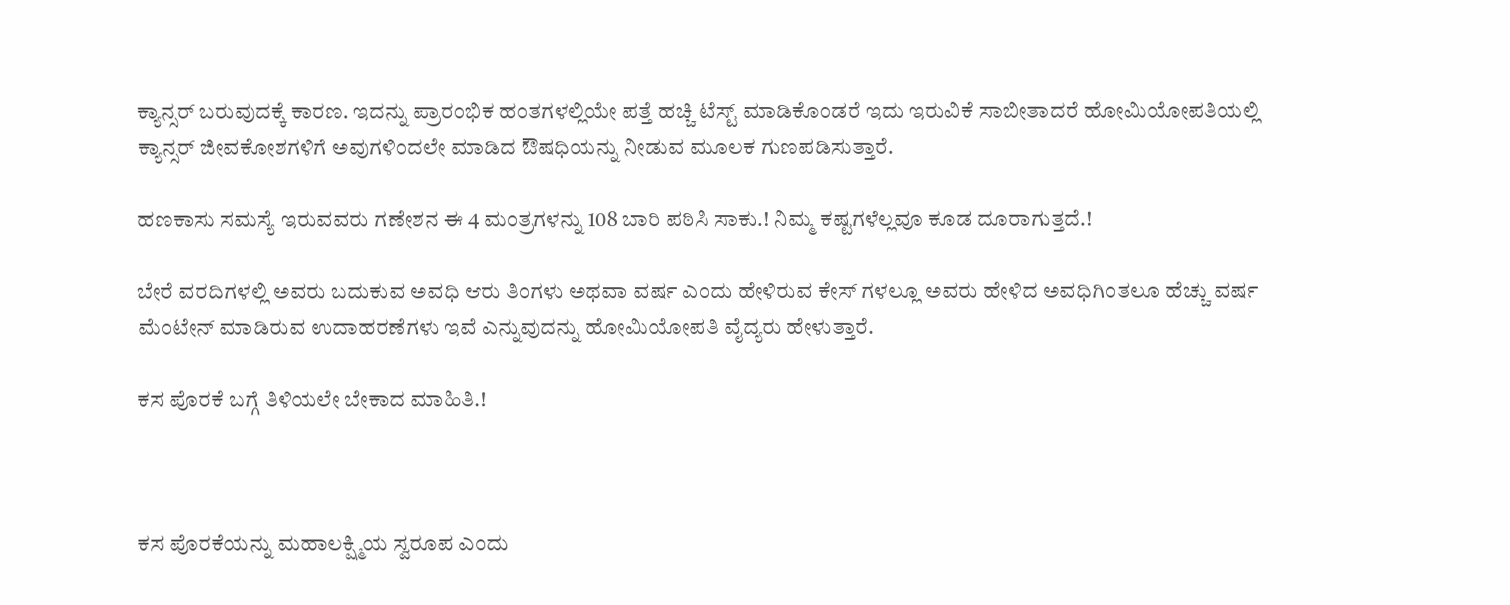ಕ್ಯಾನ್ಸರ್ ಬರುವುದಕ್ಕೆ ಕಾರಣ. ಇದನ್ನು ಪ್ರಾರಂಭಿಕ ಹಂತಗಳಲ್ಲಿಯೇ ಪತ್ತೆ ಹಚ್ಚಿ ಟೆಸ್ಟ್ ಮಾಡಿಕೊಂಡರೆ ಇದು ಇರುವಿಕೆ ಸಾಬೀತಾದರೆ ಹೋಮಿಯೋಪತಿಯಲ್ಲಿ ಕ್ಯಾನ್ಸರ್ ಜೀವಕೋಶಗಳಿಗೆ ಅವುಗಳಿಂದಲೇ ಮಾಡಿದ ಔಷಧಿಯನ್ನು ನೀಡುವ ಮೂಲಕ ಗುಣಪಡಿಸುತ್ತಾರೆ.

ಹಣಕಾಸು ಸಮಸ್ಯೆ ಇರುವವರು ಗಣೇಶನ ಈ 4 ಮಂತ್ರಗಳನ್ನು 108 ಬಾರಿ ಪಠಿಸಿ ಸಾಕು.! ನಿಮ್ಮ ಕಷ್ಟಗಳೆಲ್ಲವೂ ಕೂಡ ದೂರಾಗುತ್ತದೆ.!

ಬೇರೆ ವರದಿಗಳಲ್ಲಿ ಅವರು ಬದುಕುವ ಅವಧಿ ಆರು ತಿಂಗಳು ಅಥವಾ ವರ್ಷ ಎಂದು ಹೇಳಿರುವ ಕೇಸ್ ಗಳಲ್ಲೂ ಅವರು ಹೇಳಿದ ಅವಧಿಗಿಂತಲೂ ಹೆಚ್ಚು ವರ್ಷ ಮೆಂಟೇನ್ ಮಾಡಿರುವ ಉದಾಹರಣೆಗಳು ಇವೆ ಎನ್ನುವುದನ್ನು ಹೋಮಿಯೋಪತಿ ವೈದ್ಯರು ಹೇಳುತ್ತಾರೆ.

ಕಸ ಪೊರಕೆ ಬಗ್ಗೆ ತಿಳಿಯಲೇ ಬೇಕಾದ ಮಾಹಿತಿ.!



ಕಸ ಪೊರಕೆಯನ್ನು ಮಹಾಲಕ್ಷ್ಮಿಯ ಸ್ವರೂಪ ಎಂದು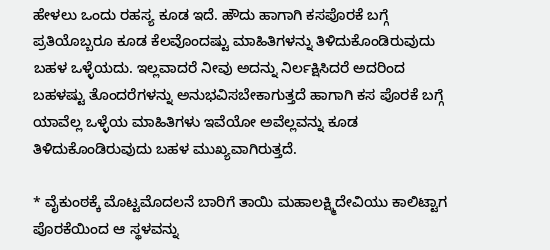ಹೇಳಲು ಒಂದು ರಹಸ್ಯ ಕೂಡ ಇದೆ. ಹೌದು ಹಾಗಾಗಿ ಕಸಪೊರಕೆ ಬಗ್ಗೆ ಪ್ರತಿಯೊಬ್ಬರೂ ಕೂಡ ಕೆಲವೊಂದಷ್ಟು ಮಾಹಿತಿಗಳನ್ನು ತಿಳಿದುಕೊಂಡಿರುವುದು ಬಹಳ ಒಳ್ಳೆಯದು. ಇಲ್ಲವಾದರೆ ನೀವು ಅದನ್ನು ನಿರ್ಲಕ್ಷಿಸಿದರೆ ಅದರಿಂದ ಬಹಳಷ್ಟು ತೊಂದರೆಗಳನ್ನು ಅನುಭವಿಸಬೇಕಾಗುತ್ತದೆ ಹಾಗಾಗಿ ಕಸ ಪೊರಕೆ ಬಗ್ಗೆ ಯಾವೆಲ್ಲ ಒಳ್ಳೆಯ ಮಾಹಿತಿಗಳು ಇವೆಯೋ ಅವೆಲ್ಲವನ್ನು ಕೂಡ ತಿಳಿದುಕೊಂಡಿರುವುದು ಬಹಳ ಮುಖ್ಯವಾಗಿರುತ್ತದೆ.

* ವೈಕುಂಠಕ್ಕೆ ಮೊಟ್ಟಮೊದಲನೆ ಬಾರಿಗೆ ತಾಯಿ ಮಹಾಲಕ್ಷ್ಮಿದೇವಿಯು ಕಾಲಿಟ್ಟಾಗ ಪೊರಕೆಯಿಂದ ಆ ಸ್ಥಳವನ್ನು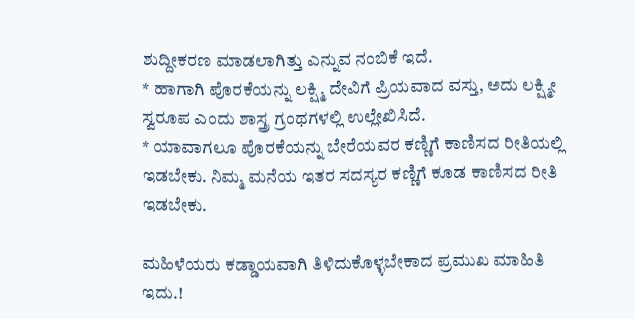ಶುದ್ದೀಕರಣ ಮಾಡಲಾಗಿತ್ತು ಎನ್ನುವ ನಂಬಿಕೆ ಇದೆ.
* ಹಾಗಾಗಿ ಪೊರಕೆಯನ್ನು ಲಕ್ಷ್ಮಿ ದೇವಿಗೆ ಪ್ರಿಯವಾದ ವಸ್ತು, ಅದು ಲಕ್ಷ್ಮೀ ಸ್ವರೂಪ ಎಂದು ಶಾಸ್ತ್ರ ಗ್ರಂಥಗಳಲ್ಲಿ ಉಲ್ಲೇಖಿಸಿದೆ.
* ಯಾವಾಗಲೂ ಪೊರಕೆಯನ್ನು ಬೇರೆಯವರ ಕಣ್ಣಿಗೆ ಕಾಣಿಸದ ರೀತಿಯಲ್ಲಿ ಇಡಬೇಕು. ನಿಮ್ಮ ಮನೆಯ ಇತರ ಸದಸ್ಯರ ಕಣ್ಣಿಗೆ ಕೂಡ ಕಾಣಿಸದ ರೀತಿ ಇಡಬೇಕು.

ಮಹಿಳೆಯರು ಕಡ್ಡಾಯವಾಗಿ ತಿಳಿದುಕೊಳ್ಳಬೇಕಾದ ಪ್ರಮುಖ ಮಾಹಿತಿ ಇದು.!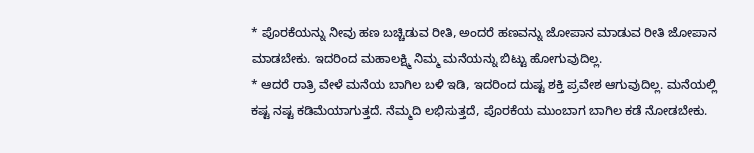* ಪೊರಕೆಯನ್ನು ನೀವು ಹಣ ಬಚ್ಚಿಡುವ ರೀತಿ, ಅಂದರೆ ಹಣವನ್ನು ಜೋಪಾನ ಮಾಡುವ ರೀತಿ ಜೋಪಾನ ಮಾಡಬೇಕು. ಇದರಿಂದ ಮಹಾಲಕ್ಷ್ಮಿ ನಿಮ್ಮ ಮನೆಯನ್ನು ಬಿಟ್ಟು ಹೋಗುವುದಿಲ್ಲ.
* ಆದರೆ ರಾತ್ರಿ ವೇಳೆ ಮನೆಯ ಬಾಗಿಲ ಬಳಿ ಇಡಿ, ಇದರಿಂದ ದುಷ್ಟ ಶಕ್ತಿ ಪ್ರವೇಶ ಆಗುವುದಿಲ್ಲ. ಮನೆಯಲ್ಲಿ ಕಷ್ಟ ನಷ್ಟ ಕಡಿಮೆಯಾಗುತ್ತದೆ. ನೆಮ್ಮದಿ ಲಭಿಸುತ್ತದೆ, ಪೊರಕೆಯ ಮುಂಬಾಗ ಬಾಗಿಲ ಕಡೆ ನೋಡಬೇಕು.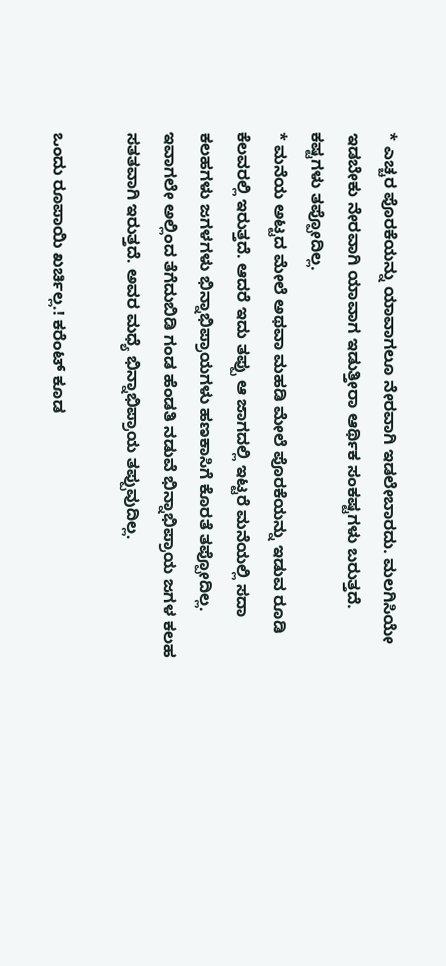* ಎಚ್ಚರ ಪೊರಕೆಯನ್ನು ಯಾವಾಗಲೂ ನೇರವಾಗಿ ಇಡಲೇಬಾರದು. ಮಲಗಿಸಿಯೇ ಇಡಬೇಕು ನೇರವಾಗಿ ಯಾವಾಗ ಇಡುತ್ತೀರಾ ಆರ್ಥಿಕ ಸಂಕಷ್ಟಗಳು ಬರುತ್ತದೆ. ಕಷ್ಟಗಳು ತಪ್ಪೋದಿಲ್ಲ.
* ಮನೆಯ ಅಟ್ಟದ ಮೇಲೆ ಅಥವಾ ಮಹಡಿ ಮೇಲೆ ಪೊರಕೆಯನ್ನು ಇಡುವ ರೂಡಿ ಕೆಲವರಲ್ಲಿ ಇರುತ್ತದೆ. ಆದರೆ ಇದು ತಪ್ಪು ಆ ಜಾಗದಲ್ಲಿ ಇಟ್ಟರೆ ಮನೆಯಲ್ಲಿ ಸದಾ ಕಲಹಗಳು ಜಗಳಗಳು ಭಿನ್ನಾಭಿಪ್ರಾಯಗಳು ಹಣಕಾಸಿಗೆ ಕೊರತೆ ತಪ್ಪೋದಿಲ್ಲ. ಇವಾಗಲೇ ಅಲ್ಲಿಂದ ತೆಗೆದುಬಿಡಿ ಗಂಡ ಹೆಂಡತಿ ನಡುವೆ ಭಿನ್ನಾಭಿಪ್ರಾಯ ಜಗಳ ಕಲಹ ಸತತವಾಗಿ ಇರುತ್ತದೆ. ಅವರ ಮಧ್ಯೆ ಭಿನ್ನಾಭಿಪ್ರಾಯ ತಪ್ಪುವುದಿಲ್ಲ.

ಒಂದು ರೂಪಾಯಿ ಖರ್ಚಿಲ್ಲ.! ಕರೆಂಟ್ ಕೂಡ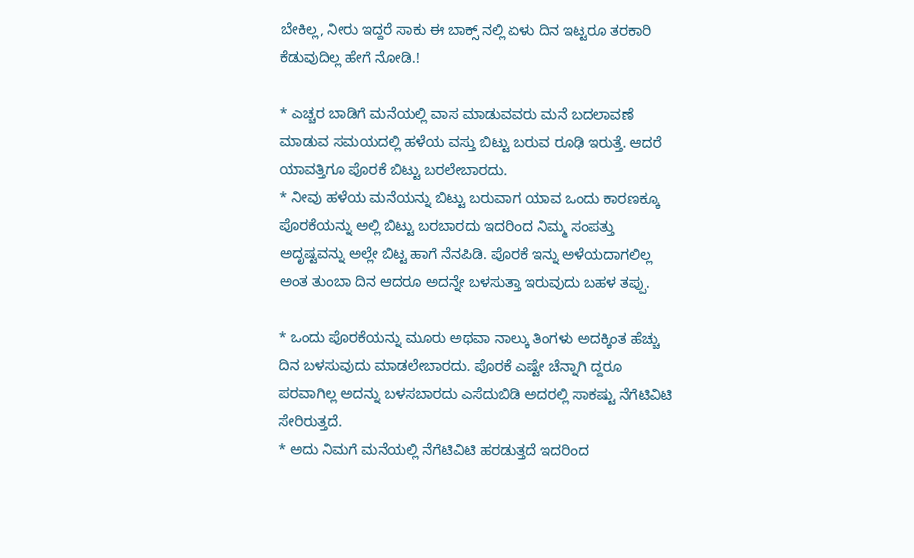ಬೇಕಿಲ್ಲ, ನೀರು ಇದ್ದರೆ ಸಾಕು ಈ ಬಾಕ್ಸ್ ನಲ್ಲಿ ಏಳು ದಿನ ಇಟ್ಟರೂ ತರಕಾರಿ ಕೆಡುವುದಿಲ್ಲ ಹೇಗೆ ನೋಡಿ.!

* ಎಚ್ಚರ ಬಾಡಿಗೆ ಮನೆಯಲ್ಲಿ ವಾಸ ಮಾಡುವವರು ಮನೆ ಬದಲಾವಣೆ ಮಾಡುವ ಸಮಯದಲ್ಲಿ ಹಳೆಯ ವಸ್ತು ಬಿಟ್ಟು ಬರುವ ರೂಢಿ ಇರುತ್ತೆ. ಆದರೆ ಯಾವತ್ತಿಗೂ ಪೊರಕೆ ಬಿಟ್ಟು ಬರಲೇಬಾರದು.
* ನೀವು ಹಳೆಯ ಮನೆಯನ್ನು ಬಿಟ್ಟು ಬರುವಾಗ ಯಾವ ಒಂದು ಕಾರಣಕ್ಕೂ ಪೊರಕೆಯನ್ನು ಅಲ್ಲಿ ಬಿಟ್ಟು ಬರಬಾರದು ಇದರಿಂದ ನಿಮ್ಮ ಸಂಪತ್ತು ಅದೃಷ್ಟವನ್ನು ಅಲ್ಲೇ ಬಿಟ್ಟ ಹಾಗೆ ನೆನಪಿಡಿ. ಪೊರಕೆ ಇನ್ನು ಅಳೆಯದಾಗಲಿಲ್ಲ ಅಂತ ತುಂಬಾ ದಿನ ಆದರೂ ಅದನ್ನೇ ಬಳಸುತ್ತಾ ಇರುವುದು ಬಹಳ ತಪ್ಪು.

* ಒಂದು ಪೊರಕೆಯನ್ನು ಮೂರು ಅಥವಾ ನಾಲ್ಕು ತಿಂಗಳು ಅದಕ್ಕಿಂತ ಹೆಚ್ಚು ದಿನ ಬಳಸುವುದು ಮಾಡಲೇಬಾರದು. ಪೊರಕೆ ಎಷ್ಟೇ ಚೆನ್ನಾಗಿ ದ್ದರೂ ಪರವಾಗಿಲ್ಲ ಅದನ್ನು ಬಳಸಬಾರದು ಎಸೆದುಬಿಡಿ ಅದರಲ್ಲಿ ಸಾಕಷ್ಟು ನೆಗೆಟಿವಿಟಿ ಸೇರಿರುತ್ತದೆ.
* ಅದು ನಿಮಗೆ ಮನೆಯಲ್ಲಿ ನೆಗೆಟಿವಿಟಿ ಹರಡುತ್ತದೆ ಇದರಿಂದ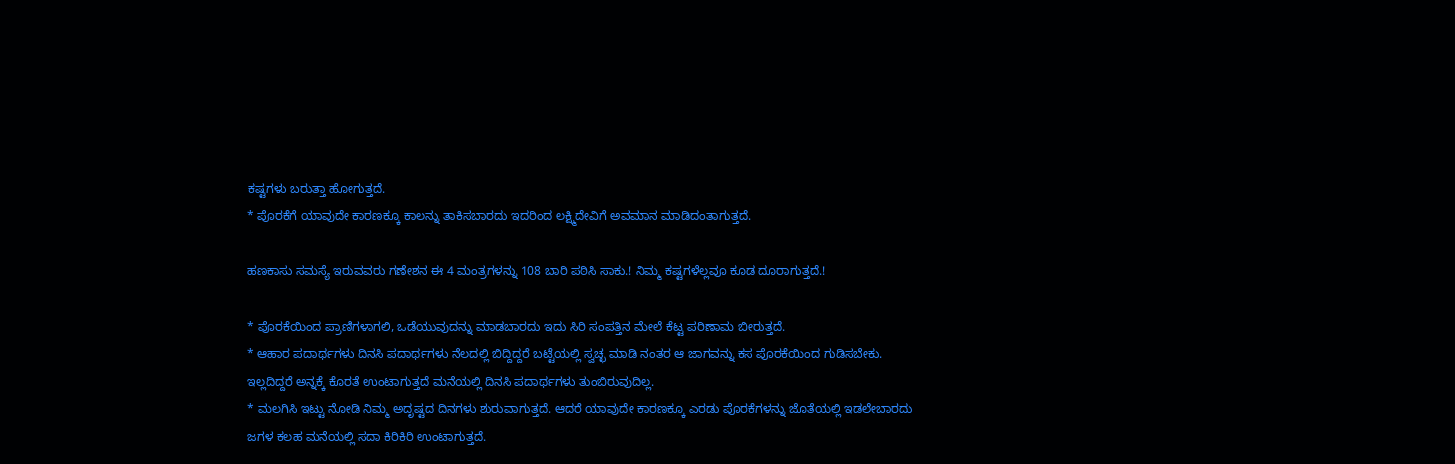ಕಷ್ಟಗಳು ಬರುತ್ತಾ ಹೋಗುತ್ತದೆ.
* ಪೊರಕೆಗೆ ಯಾವುದೇ ಕಾರಣಕ್ಕೂ ಕಾಲನ್ನು ತಾಕಿಸಬಾರದು ಇದರಿಂದ ಲಕ್ಷ್ಮಿದೇವಿಗೆ ಅವಮಾನ ಮಾಡಿದಂತಾಗುತ್ತದೆ.

ಹಣಕಾಸು ಸಮಸ್ಯೆ ಇರುವವರು ಗಣೇಶನ ಈ 4 ಮಂತ್ರಗಳನ್ನು 108 ಬಾರಿ ಪಠಿಸಿ ಸಾಕು.! ನಿಮ್ಮ ಕಷ್ಟಗಳೆಲ್ಲವೂ ಕೂಡ ದೂರಾಗುತ್ತದೆ.!

* ಪೊರಕೆಯಿಂದ ಪ್ರಾಣಿಗಳಾಗಲಿ, ಒಡೆಯುವುದನ್ನು ಮಾಡಬಾರದು ಇದು ಸಿರಿ ಸಂಪತ್ತಿನ ಮೇಲೆ ಕೆಟ್ಟ ಪರಿಣಾಮ ಬೀರುತ್ತದೆ.
* ಆಹಾರ ಪದಾರ್ಥಗಳು ದಿನಸಿ ಪದಾರ್ಥಗಳು ನೆಲದಲ್ಲಿ ಬಿದ್ದಿದ್ದರೆ ಬಟ್ಟೆಯಲ್ಲಿ ಸ್ವಚ್ಛ ಮಾಡಿ ನಂತರ ಆ ಜಾಗವನ್ನು ಕಸ ಪೊರಕೆಯಿಂದ ಗುಡಿಸಬೇಕು. ಇಲ್ಲದಿದ್ದರೆ ಅನ್ನಕ್ಕೆ ಕೊರತೆ ಉಂಟಾಗುತ್ತದೆ ಮನೆಯಲ್ಲಿ ದಿನಸಿ ಪದಾರ್ಥಗಳು ತುಂಬಿರುವುದಿಲ್ಲ.
* ಮಲಗಿಸಿ ಇಟ್ಟು ನೋಡಿ ನಿಮ್ಮ ಅದೃಷ್ಟದ ದಿನಗಳು ಶುರುವಾಗುತ್ತದೆ. ಆದರೆ ಯಾವುದೇ ಕಾರಣಕ್ಕೂ ಎರಡು ಪೊರಕೆಗಳನ್ನು ಜೊತೆಯಲ್ಲಿ ಇಡಲೇಬಾರದು ಜಗಳ ಕಲಹ ಮನೆಯಲ್ಲಿ ಸದಾ ಕಿರಿಕಿರಿ ಉಂಟಾಗುತ್ತದೆ.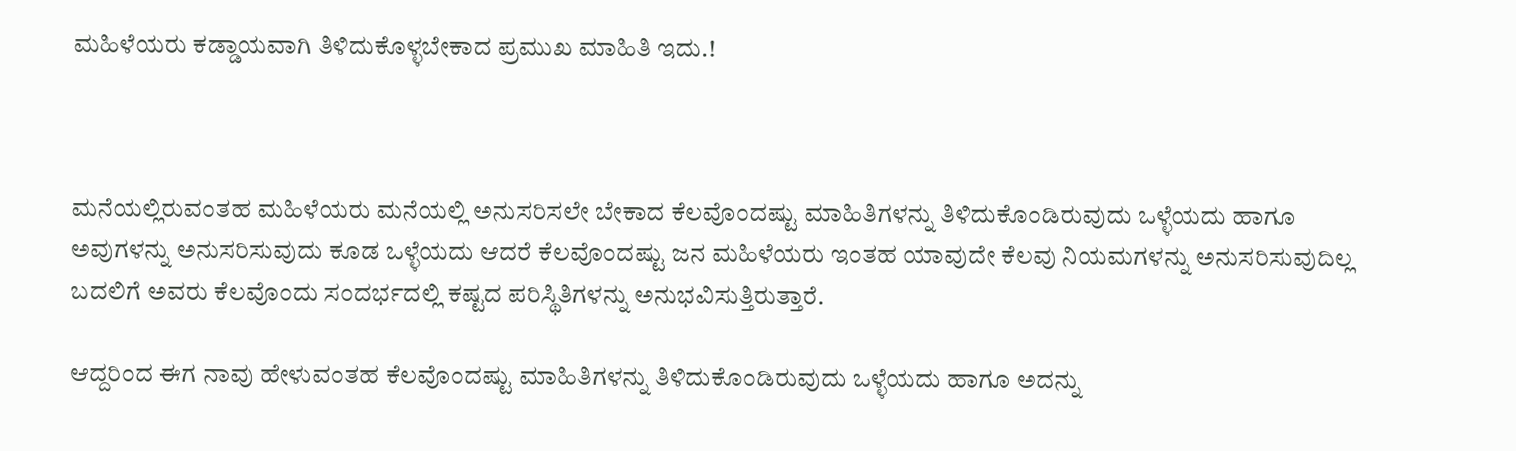ಮಹಿಳೆಯರು ಕಡ್ಡಾಯವಾಗಿ ತಿಳಿದುಕೊಳ್ಳಬೇಕಾದ ಪ್ರಮುಖ ಮಾಹಿತಿ ಇದು.!



ಮನೆಯಲ್ಲಿರುವಂತಹ ಮಹಿಳೆಯರು ಮನೆಯಲ್ಲಿ ಅನುಸರಿಸಲೇ ಬೇಕಾದ ಕೆಲವೊಂದಷ್ಟು ಮಾಹಿತಿಗಳನ್ನು ತಿಳಿದುಕೊಂಡಿರುವುದು ಒಳ್ಳೆಯದು ಹಾಗೂ ಅವುಗಳನ್ನು ಅನುಸರಿಸುವುದು ಕೂಡ ಒಳ್ಳೆಯದು ಆದರೆ ಕೆಲವೊಂದಷ್ಟು ಜನ ಮಹಿಳೆಯರು ಇಂತಹ ಯಾವುದೇ ಕೆಲವು ನಿಯಮಗಳನ್ನು ಅನುಸರಿಸುವುದಿಲ್ಲ ಬದಲಿಗೆ ಅವರು ಕೆಲವೊಂದು ಸಂದರ್ಭದಲ್ಲಿ ಕಷ್ಟದ ಪರಿಸ್ಥಿತಿಗಳನ್ನು ಅನುಭವಿಸುತ್ತಿರುತ್ತಾರೆ.

ಆದ್ದರಿಂದ ಈಗ ನಾವು ಹೇಳುವಂತಹ ಕೆಲವೊಂದಷ್ಟು ಮಾಹಿತಿಗಳನ್ನು ತಿಳಿದುಕೊಂಡಿರುವುದು ಒಳ್ಳೆಯದು ಹಾಗೂ ಅದನ್ನು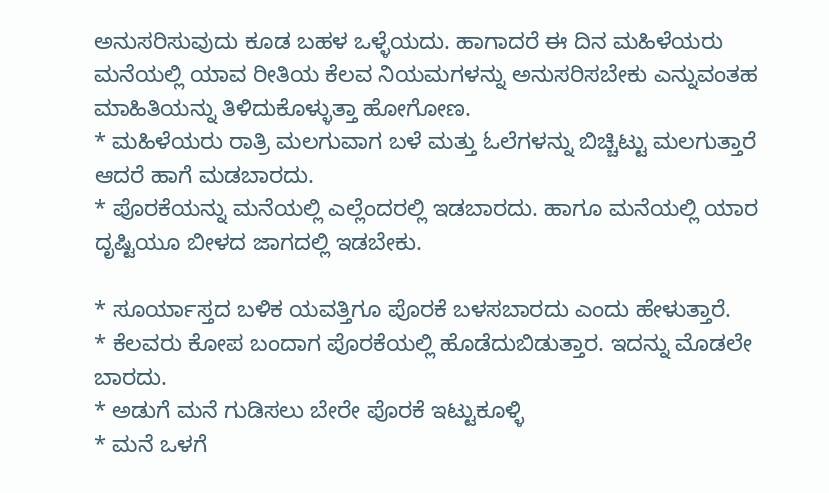ಅನುಸರಿಸುವುದು ಕೂಡ ಬಹಳ ಒಳ್ಳೆಯದು. ಹಾಗಾದರೆ ಈ ದಿನ ಮಹಿಳೆಯರು ಮನೆಯಲ್ಲಿ ಯಾವ ರೀತಿಯ ಕೆಲವ ನಿಯಮಗಳನ್ನು ಅನುಸರಿಸಬೇಕು ಎನ್ನುವಂತಹ ಮಾಹಿತಿಯನ್ನು ತಿಳಿದುಕೊಳ್ಳುತ್ತಾ ಹೋಗೋಣ.
* ಮಹಿಳೆಯರು ರಾತ್ರಿ ಮಲಗುವಾಗ ಬಳೆ ಮತ್ತು ಓಲೆಗಳನ್ನು ಬಿಚ್ಚಿಟ್ಟು ಮಲಗುತ್ತಾರೆ ಆದರೆ ಹಾಗೆ ಮಡಬಾರದು.
* ಪೊರಕೆಯನ್ನು ಮನೆಯಲ್ಲಿ ಎಲ್ಲೆಂದರಲ್ಲಿ ಇಡಬಾರದು. ಹಾಗೂ ಮನೆಯಲ್ಲಿ ಯಾರ ದೃಷ್ಟಿಯೂ ಬೀಳದ ಜಾಗದಲ್ಲಿ ಇಡಬೇಕು.

* ಸೂರ್ಯಾಸ್ತದ ಬಳಿಕ ಯವತ್ತಿಗೂ ಪೊರಕೆ ಬಳಸಬಾರದು ಎಂದು ಹೇಳುತ್ತಾರೆ.
* ಕೆಲವರು ಕೋಪ ಬಂದಾಗ ಪೊರಕೆಯಲ್ಲಿ ಹೊಡೆದುಬಿಡುತ್ತಾರ. ಇದನ್ನು ಮೊಡಲೇ ಬಾರದು.
* ಅಡುಗೆ ಮನೆ ಗುಡಿಸಲು ಬೇರೇ ಪೊರಕೆ ಇಟ್ಟುಕೂಳ್ಳಿ
* ಮನೆ ಒಳಗೆ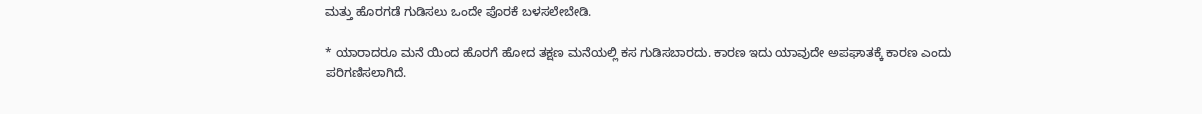ಮತ್ತು ಹೊರಗಡೆ ಗುಡಿಸಲು ಒಂದೇ ಪೊರಕೆ ಬಳಸಲೇಬೇಡಿ.

* ಯಾರಾದರೂ ಮನೆ ಯಿಂದ ಹೊರಗೆ ಹೋದ ತಕ್ಷಣ ಮನೆಯಲ್ಲಿ ಕಸ ಗುಡಿಸಬಾರದು. ಕಾರಣ ಇದು ಯಾವುದೇ ಅಪಘಾತಕ್ಕೆ ಕಾರಣ ಎಂದು ಪರಿಗಣಿಸಲಾಗಿದೆ.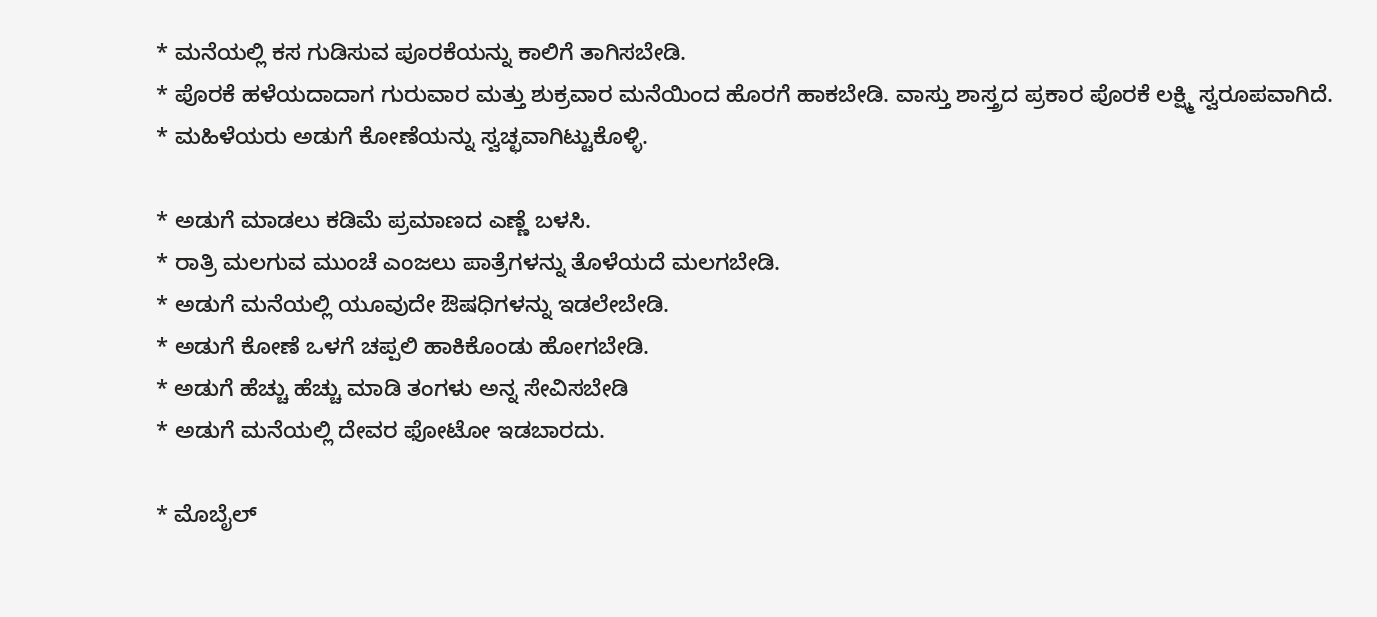* ಮನೆಯಲ್ಲಿ ಕಸ ಗುಡಿಸುವ ಪೂರಕೆಯನ್ನು ಕಾಲಿಗೆ ತಾಗಿಸಬೇಡಿ.
* ಪೊರಕೆ ಹಳೆಯದಾದಾಗ ಗುರುವಾರ ಮತ್ತು ಶುಕ್ರವಾರ ಮನೆಯಿಂದ ಹೊರಗೆ ಹಾಕಬೇಡಿ. ವಾಸ್ತು ಶಾಸ್ತ್ರದ ಪ್ರಕಾರ ಪೊರಕೆ ಲಕ್ಷ್ಮಿ ಸ್ವರೂಪವಾಗಿದೆ.
* ಮಹಿಳೆಯರು ಅಡುಗೆ ಕೋಣೆಯನ್ನು ಸ್ವಚ್ಛವಾಗಿಟ್ಟುಕೊಳ್ಳಿ.

* ಅಡುಗೆ ಮಾಡಲು ಕಡಿಮೆ ಪ್ರಮಾಣದ ಎಣ್ಣೆ ಬಳಸಿ.
* ರಾತ್ರಿ ಮಲಗುವ ಮುಂಚೆ ಎಂಜಲು ಪಾತ್ರೆಗಳನ್ನು ತೊಳೆಯದೆ ಮಲಗಬೇಡಿ.
* ಅಡುಗೆ ಮನೆಯಲ್ಲಿ ಯೂವುದೇ ಔಷಧಿಗಳನ್ನು ಇಡಲೇಬೇಡಿ.
* ಅಡುಗೆ ಕೋಣೆ ಒಳಗೆ ಚಪ್ಪಲಿ ಹಾಕಿಕೊಂಡು ಹೋಗಬೇಡಿ.
* ಅಡುಗೆ ಹೆಚ್ಚು ಹೆಚ್ಚು ಮಾಡಿ ತಂಗಳು ಅನ್ನ ಸೇವಿಸಬೇಡಿ
* ಅಡುಗೆ ಮನೆಯಲ್ಲಿ ದೇವರ ಫೋಟೋ ಇಡಬಾರದು.

* ಮೊಬೈಲ್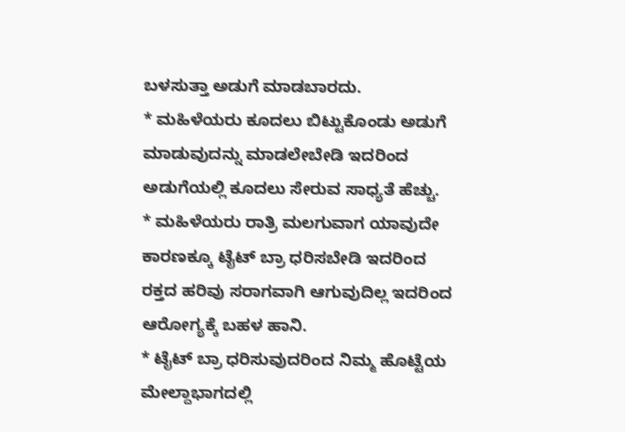ಬಳಸುತ್ತಾ ಅಡುಗೆ ಮಾಡಬಾರದು.
* ಮಹಿಳೆಯರು ಕೂದಲು ಬಿಟ್ಟುಕೊಂಡು ಅಡುಗೆ ಮಾಡುವುದನ್ನು ಮಾಡಲೇಬೇಡಿ ಇದರಿಂದ ಅಡುಗೆಯಲ್ಲಿ ಕೂದಲು ಸೇರುವ ಸಾಧ್ಯತೆ ಹೆಚ್ಚು.
* ಮಹಿಳೆಯರು ರಾತ್ರಿ ಮಲಗುವಾಗ ಯಾವುದೇ ಕಾರಣಕ್ಕೂ ಟೈಟ್ ಬ್ರಾ ಧರಿಸಬೇಡಿ ಇದರಿಂದ ರಕ್ತದ ಹರಿವು ಸರಾಗವಾಗಿ ಆಗುವುದಿಲ್ಲ ಇದರಿಂದ ಆರೋಗ್ಯಕ್ಕೆ ಬಹಳ ಹಾನಿ.
* ಟೈಟ್ ಬ್ರಾ ಧರಿಸುವುದರಿಂದ ನಿಮ್ಮ ಹೊಟ್ಟೆಯ ಮೇಲ್ದಾಭಾಗದಲ್ಲಿ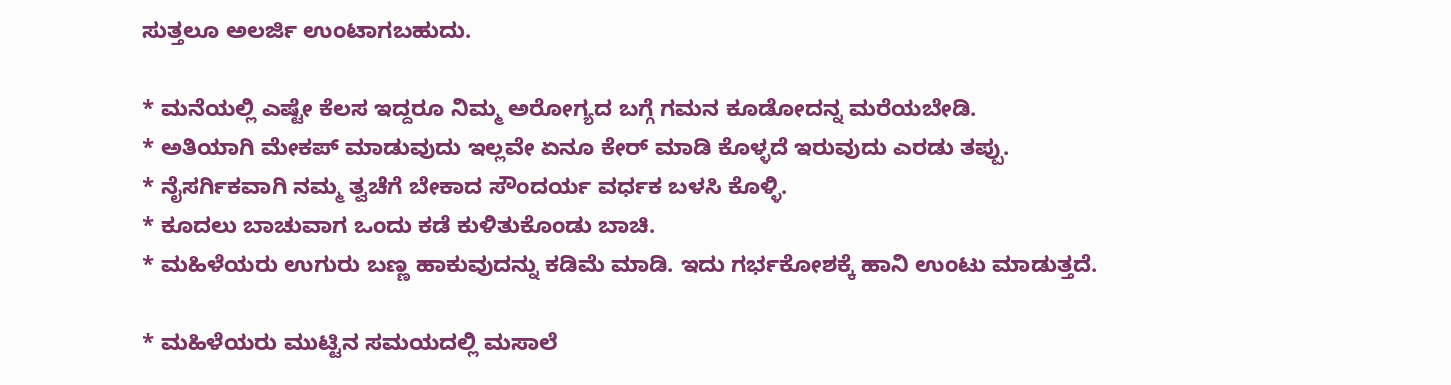ಸುತ್ತಲೂ ಅಲರ್ಜಿ ಉಂಟಾಗಬಹುದು.

* ಮನೆಯಲ್ಲಿ ಎಷ್ಟೇ ಕೆಲಸ ಇದ್ದರೂ ನಿಮ್ಮ ಅರೋಗ್ಯದ ಬಗ್ಗೆ ಗಮನ ಕೂಡೋದನ್ನ ಮರೆಯಬೇಡಿ.
* ಅತಿಯಾಗಿ ಮೇಕಪ್ ಮಾಡುವುದು ಇಲ್ಲವೇ ಏನೂ ಕೇರ್ ಮಾಡಿ ಕೊಳ್ಳದೆ ಇರುವುದು ಎರಡು ತಪ್ಪು.
* ನೈಸರ್ಗಿಕವಾಗಿ ನಮ್ಮ ತ್ವಚೆಗೆ ಬೇಕಾದ ಸೌಂದರ್ಯ ವರ್ಧಕ ಬಳಸಿ ಕೊಳ್ಳಿ.
* ಕೂದಲು ಬಾಚುವಾಗ ಒಂದು ಕಡೆ ಕುಳಿತುಕೊಂಡು ಬಾಚಿ.
* ಮಹಿಳೆಯರು ಉಗುರು ಬಣ್ಣ ಹಾಕುವುದನ್ನು ಕಡಿಮೆ ಮಾಡಿ. ಇದು ಗರ್ಭಕೋಶಕ್ಕೆ ಹಾನಿ ಉಂಟು ಮಾಡುತ್ತದೆ.

* ಮಹಿಳೆಯರು ಮುಟ್ಟಿನ ಸಮಯದಲ್ಲಿ ಮಸಾಲೆ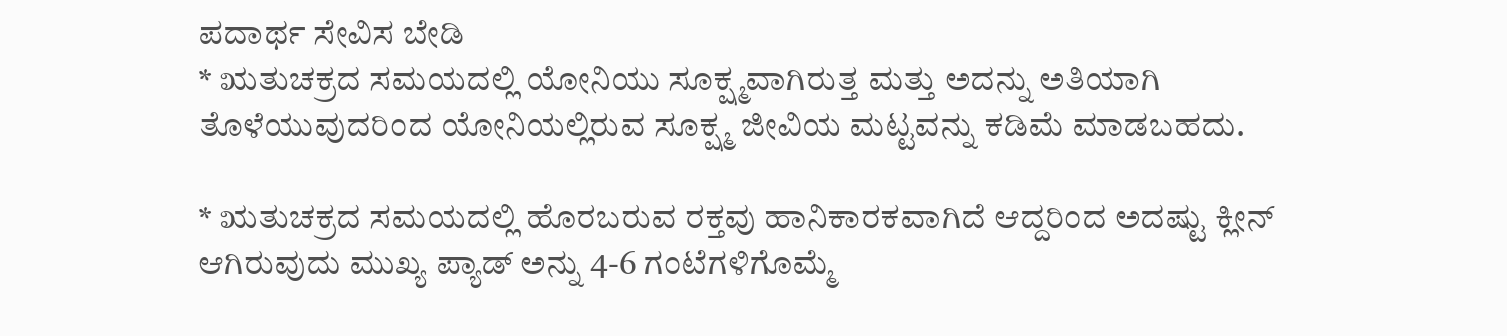ಪದಾರ್ಥ ಸೇವಿಸ ಬೇಡಿ
* ಋತುಚಕ್ರದ ಸಮಯದಲ್ಲಿ ಯೋನಿಯು ಸೂಕ್ಷ್ಮವಾಗಿರುತ್ತ ಮತ್ತು ಅದನ್ನು ಅತಿಯಾಗಿ ತೊಳೆಯುವುದರಿಂದ ಯೋನಿಯಲ್ಲಿರುವ ಸೂಕ್ಷ್ಮ ಜೀವಿಯ ಮಟ್ಟವನ್ನು ಕಡಿಮೆ ಮಾಡಬಹದು.

* ಋತುಚಕ್ರದ ಸಮಯದಲ್ಲಿ ಹೊರಬರುವ ರಕ್ತವು ಹಾನಿಕಾರಕವಾಗಿದೆ ಆದ್ದರಿಂದ ಅದಷ್ಟು ಕ್ಲೀನ್ ಆಗಿರುವುದು ಮುಖ್ಯ ಪ್ಯಾಡ್ ಅನ್ನು 4-6 ಗಂಟೆಗಳಿಗೊಮ್ಮೆ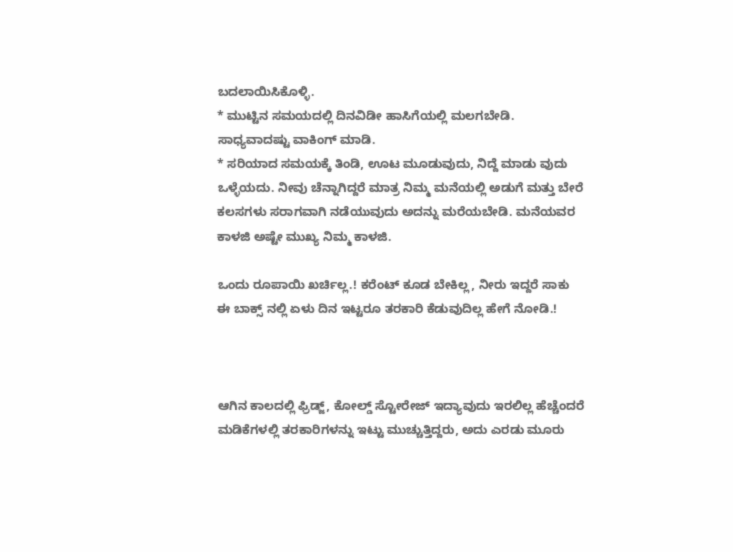ಬದಲಾಯಿಸಿಕೊಳ್ಳಿ.
* ಮುಟ್ಟಿನ ಸಮಯದಲ್ಲಿ ದಿನವಿಡೀ ಹಾಸಿಗೆಯಲ್ಲಿ ಮಲಗಬೇಡಿ. ಸಾಧ್ಯವಾದಷ್ಟು ವಾಕಿಂಗ್ ಮಾಡಿ.
* ಸರಿಯಾದ ಸಮಯಕ್ಕೆ ತಿಂಡಿ, ಊಟ ಮೂಡುವುದು, ನಿದ್ದೆ ಮಾಡು ವುದು ಒಳ್ಳೆಯದು. ನೀವು ಚೆನ್ನಾಗಿದ್ದರೆ ಮಾತ್ರ ನಿಮ್ಮ ಮನೆಯಲ್ಲಿ ಅಡುಗೆ ಮತ್ತು ಬೇರೆ ಕಲಸಗಳು ಸರಾಗವಾಗಿ ನಡೆಯುವುದು ಅದನ್ನು ಮರೆಯಬೇಡಿ. ಮನೆಯವರ ಕಾಳಜಿ ಅಷ್ಟೇ ಮುಖ್ಯ ನಿಮ್ಮ ಕಾಳಜಿ.

ಒಂದು ರೂಪಾಯಿ ಖರ್ಚಿಲ್ಲ.! ಕರೆಂಟ್ ಕೂಡ ಬೇಕಿಲ್ಲ, ನೀರು ಇದ್ದರೆ ಸಾಕು ಈ ಬಾಕ್ಸ್ ನಲ್ಲಿ ಏಳು ದಿನ ಇಟ್ಟರೂ ತರಕಾರಿ ಕೆಡುವುದಿಲ್ಲ ಹೇಗೆ ನೋಡಿ.!



ಆಗಿನ ಕಾಲದಲ್ಲಿ ಫ್ರಿಡ್ಜ್, ಕೋಲ್ಡ್ ಸ್ಟೋರೇಜ್ ಇದ್ಯಾವುದು ಇರಲಿಲ್ಲ ಹೆಚ್ಚೆಂದರೆ ಮಡಿಕೆಗಳಲ್ಲಿ ತರಕಾರಿಗಳನ್ನು ಇಟ್ಟು ಮುಚ್ಚುತ್ತಿದ್ದರು, ಅದು ಎರಡು ಮೂರು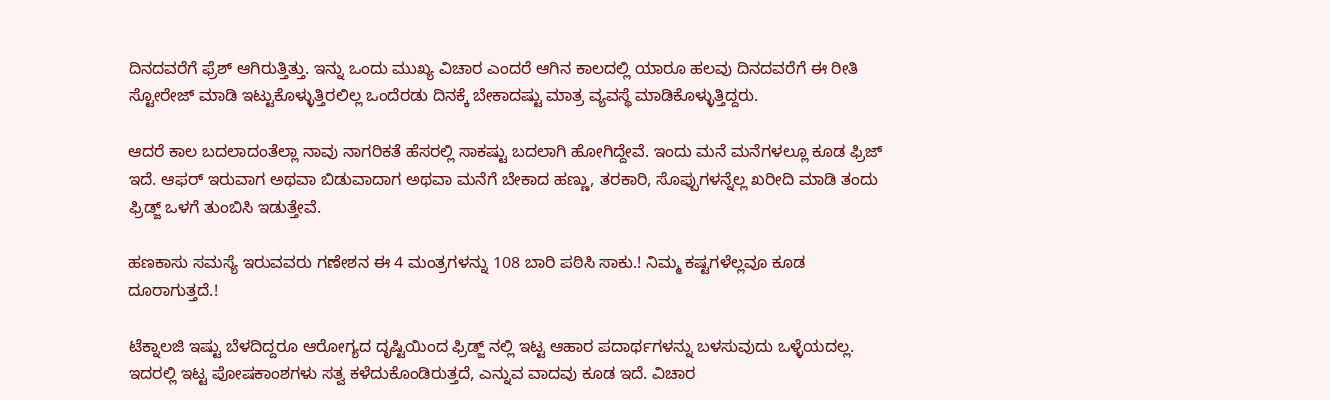ದಿನದವರೆಗೆ ಫ್ರೆಶ್ ಆಗಿರುತ್ತಿತ್ತು. ಇನ್ನು ಒಂದು ಮುಖ್ಯ ವಿಚಾರ ಎಂದರೆ ಆಗಿನ ಕಾಲದಲ್ಲಿ ಯಾರೂ ಹಲವು ದಿನದವರೆಗೆ ಈ ರೀತಿ ಸ್ಟೋರೇಜ್ ಮಾಡಿ ಇಟ್ಟುಕೊಳ್ಳುತ್ತಿರಲಿಲ್ಲ ಒಂದೆರಡು ದಿನಕ್ಕೆ ಬೇಕಾದಷ್ಟು ಮಾತ್ರ ವ್ಯವಸ್ಥೆ ಮಾಡಿಕೊಳ್ಳುತ್ತಿದ್ದರು.

ಆದರೆ ಕಾಲ ಬದಲಾದಂತೆಲ್ಲಾ ನಾವು ನಾಗರಿಕತೆ ಹೆಸರಲ್ಲಿ ಸಾಕಷ್ಟು ಬದಲಾಗಿ ಹೋಗಿದ್ದೇವೆ. ಇಂದು ಮನೆ ಮನೆಗಳಲ್ಲೂ ಕೂಡ ಫ್ರಿಜ್ ಇದೆ. ಆಫರ್ ಇರುವಾಗ ಅಥವಾ ಬಿಡುವಾದಾಗ ಅಥವಾ ಮನೆಗೆ ಬೇಕಾದ ಹಣ್ಣು, ತರಕಾರಿ, ಸೊಪ್ಪುಗಳನ್ನೆಲ್ಲ ಖರೀದಿ ಮಾಡಿ ತಂದು ಫ್ರಿಡ್ಜ್ ಒಳಗೆ ತುಂಬಿಸಿ ಇಡುತ್ತೇವೆ.

ಹಣಕಾಸು ಸಮಸ್ಯೆ ಇರುವವರು ಗಣೇಶನ ಈ 4 ಮಂತ್ರಗಳನ್ನು 108 ಬಾರಿ ಪಠಿಸಿ ಸಾಕು.! ನಿಮ್ಮ ಕಷ್ಟಗಳೆಲ್ಲವೂ ಕೂಡ ದೂರಾಗುತ್ತದೆ.!

ಟೆಕ್ನಾಲಜಿ ಇಷ್ಟು ಬೆಳದಿದ್ದರೂ ಆರೋಗ್ಯದ ದೃಷ್ಟಿಯಿಂದ ಫ್ರಿಡ್ಜ್ ನಲ್ಲಿ ಇಟ್ಟ ಆಹಾರ ಪದಾರ್ಥಗಳನ್ನು ಬಳಸುವುದು ಒಳ್ಳೆಯದಲ್ಲ. ಇದರಲ್ಲಿ ಇಟ್ಟ ಪೋಷಕಾಂಶಗಳು ಸತ್ವ ಕಳೆದುಕೊಂಡಿರುತ್ತದೆ, ಎನ್ನುವ ವಾದವು ಕೂಡ ಇದೆ. ವಿಚಾರ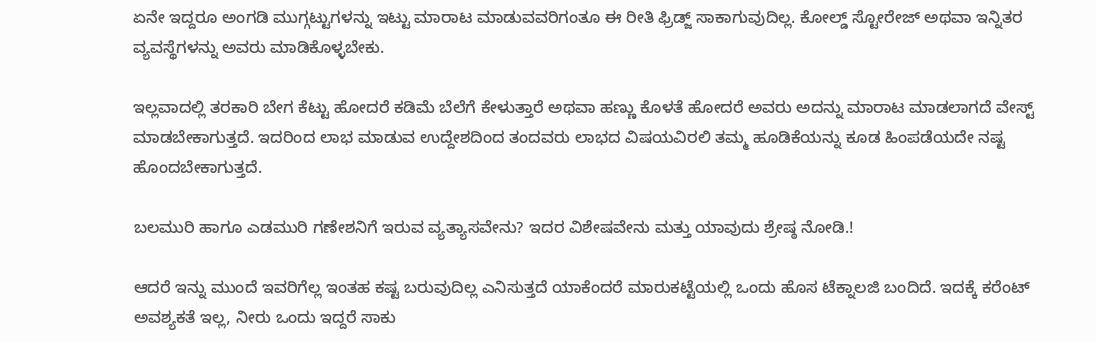ಏನೇ ಇದ್ದರೂ ಅಂಗಡಿ ಮುಗ್ಗಟ್ಟುಗಳನ್ನು ಇಟ್ಟು ಮಾರಾಟ ಮಾಡುವವರಿಗಂತೂ ಈ ರೀತಿ ಫ್ರಿಡ್ಜ್ ಸಾಕಾಗುವುದಿಲ್ಲ. ಕೋಲ್ಡ್ ಸ್ಟೋರೇಜ್ ಅಥವಾ ಇನ್ನಿತರ ವ್ಯವಸ್ಥೆಗಳನ್ನು ಅವರು ಮಾಡಿಕೊಳ್ಳಬೇಕು.

ಇಲ್ಲವಾದಲ್ಲಿ ತರಕಾರಿ ಬೇಗ ಕೆಟ್ಟು ಹೋದರೆ ಕಡಿಮೆ ಬೆಲೆಗೆ ಕೇಳುತ್ತಾರೆ ಅಥವಾ ಹಣ್ಣು ಕೊಳತೆ ಹೋದರೆ ಅವರು ಅದನ್ನು ಮಾರಾಟ ಮಾಡಲಾಗದೆ ವೇಸ್ಟ್ ಮಾಡಬೇಕಾಗುತ್ತದೆ. ಇದರಿಂದ ಲಾಭ ಮಾಡುವ ಉದ್ದೇಶದಿಂದ ತಂದವರು ಲಾಭದ ವಿಷಯವಿರಲಿ ತಮ್ಮ ಹೂಡಿಕೆಯನ್ನು ಕೂಡ ಹಿಂಪಡೆಯದೇ ನಷ್ಟ ಹೊಂದಬೇಕಾಗುತ್ತದೆ.

ಬಲಮುರಿ ಹಾಗೂ ಎಡಮುರಿ ಗಣೇಶನಿಗೆ ಇರುವ ವ್ಯತ್ಯಾಸವೇನು? ಇದರ ವಿಶೇಷವೇನು ಮತ್ತು ಯಾವುದು ಶ್ರೇಷ್ಠ ನೋಡಿ.!

ಆದರೆ ಇನ್ನು ಮುಂದೆ ಇವರಿಗೆಲ್ಲ ಇಂತಹ ಕಷ್ಟ ಬರುವುದಿಲ್ಲ ಎನಿಸುತ್ತದೆ ಯಾಕೆಂದರೆ ಮಾರುಕಟ್ಟೆಯಲ್ಲಿ ಒಂದು ಹೊಸ ಟೆಕ್ನಾಲಜಿ ಬಂದಿದೆ. ಇದಕ್ಕೆ ಕರೆಂಟ್ ಅವಶ್ಯಕತೆ ಇಲ್ಲ, ನೀರು ಒಂದು ಇದ್ದರೆ ಸಾಕು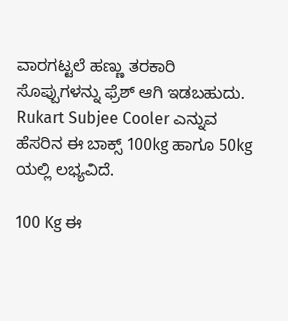ವಾರಗಟ್ಟಲೆ ಹಣ್ಣು ತರಕಾರಿ ಸೊಪ್ಪುಗಳನ್ನು ಫ್ರೆಶ್ ಆಗಿ ಇಡಬಹುದು. Rukart Subjee Cooler ಎನ್ನುವ ಹೆಸರಿನ ಈ ಬಾಕ್ಸ್ 100kg ಹಾಗೂ 50kg ಯಲ್ಲಿ ಲಭ್ಯವಿದೆ.

100 Kg ಈ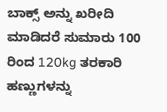ಬಾಕ್ಸ್ ಅನ್ನು ಖರೀದಿ ಮಾಡಿದರೆ ಸುಮಾರು 100 ರಿಂದ 120kg ತರಕಾರಿ ಹಣ್ಣುಗಳನ್ನು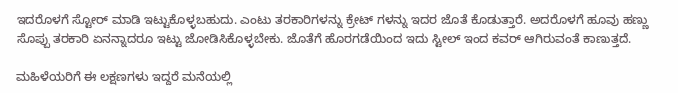ಇದರೊಳಗೆ ಸ್ಟೋರ್ ಮಾಡಿ ಇಟ್ಟುಕೊಳ್ಳಬಹುದು. ಎಂಟು ತರಕಾರಿಗಳನ್ನು ಕ್ರೇಟ್ ಗಳನ್ನು ಇದರ ಜೊತೆ ಕೊಡುತ್ತಾರೆ. ಅದರೊಳಗೆ ಹೂವು ಹಣ್ಣು ಸೊಪ್ಪು ತರಕಾರಿ ಏನನ್ನಾದರೂ ಇಟ್ಟು ಜೋಡಿಸಿಕೊಳ್ಳಬೇಕು. ಜೊತೆಗೆ ಹೊರಗಡೆಯಿಂದ ಇದು ಸ್ಟೀಲ್ ಇಂದ ಕವರ್ ಆಗಿರುವಂತೆ ಕಾಣುತ್ತದೆ.

ಮಹಿಳೆಯರಿಗೆ ಈ ಲಕ್ಷಣಗಳು ಇದ್ದರೆ ಮನೆಯಲ್ಲಿ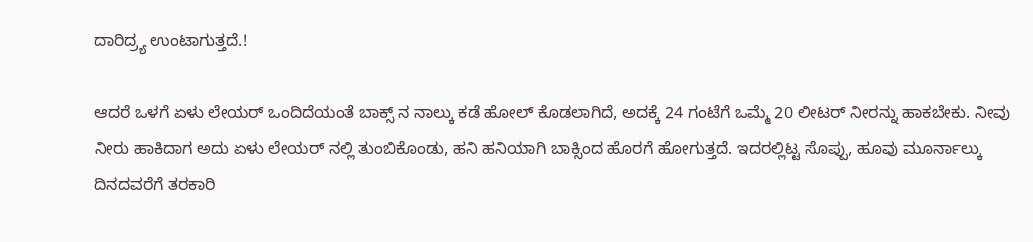ದಾರಿದ್ರ್ಯ ಉಂಟಾಗುತ್ತದೆ.!

ಆದರೆ ಒಳಗೆ ಏಳು ಲೇಯರ್ ಒಂದಿದೆಯಂತೆ ಬಾಕ್ಸ್ ನ ನಾಲ್ಕು ಕಡೆ ಹೋಲ್ ಕೊಡಲಾಗಿದೆ, ಅದಕ್ಕೆ 24 ಗಂಟೆಗೆ ಒಮ್ಮೆ 20 ಲೀಟರ್ ನೀರನ್ನು ಹಾಕಬೇಕು. ನೀವು ನೀರು ಹಾಕಿದಾಗ ಅದು ಏಳು ಲೇಯರ್ ನಲ್ಲಿ ತುಂಬಿಕೊಂಡು, ಹನಿ ಹನಿಯಾಗಿ ಬಾಕ್ಸಿಂದ ಹೊರಗೆ ಹೋಗುತ್ತದೆ. ಇದರಲ್ಲಿಟ್ಟ ಸೊಪ್ಪು, ಹೂವು ಮೂರ್ನಾಲ್ಕು ದಿನದವರೆಗೆ ತರಕಾರಿ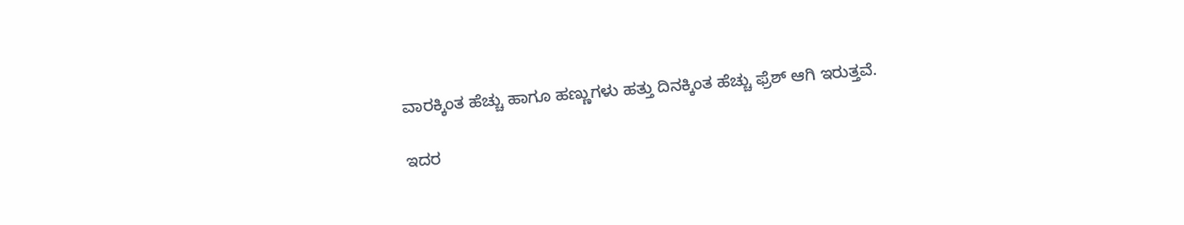ವಾರಕ್ಕಿಂತ ಹೆಚ್ಚು ಹಾಗೂ ಹಣ್ಣುಗಳು ಹತ್ತು ದಿನಕ್ಕಿಂತ ಹೆಚ್ಚು ಫ್ರೆಶ್ ಆಗಿ ಇರುತ್ತವೆ.

ಇದರ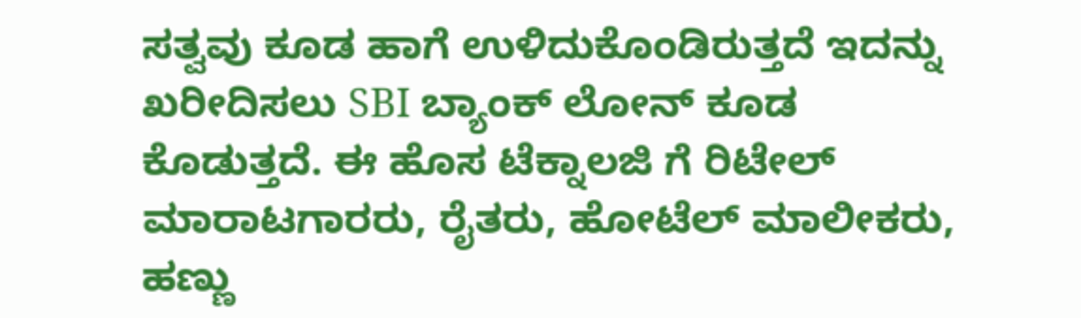ಸತ್ವವು ಕೂಡ ಹಾಗೆ ಉಳಿದುಕೊಂಡಿರುತ್ತದೆ ಇದನ್ನು ಖರೀದಿಸಲು SBI ಬ್ಯಾಂಕ್ ಲೋನ್ ಕೂಡ ಕೊಡುತ್ತದೆ. ಈ ಹೊಸ ಟೆಕ್ನಾಲಜಿ ಗೆ ರಿಟೇಲ್ ಮಾರಾಟಗಾರರು, ರೈತರು, ಹೋಟೆಲ್ ಮಾಲೀಕರು, ಹಣ್ಣು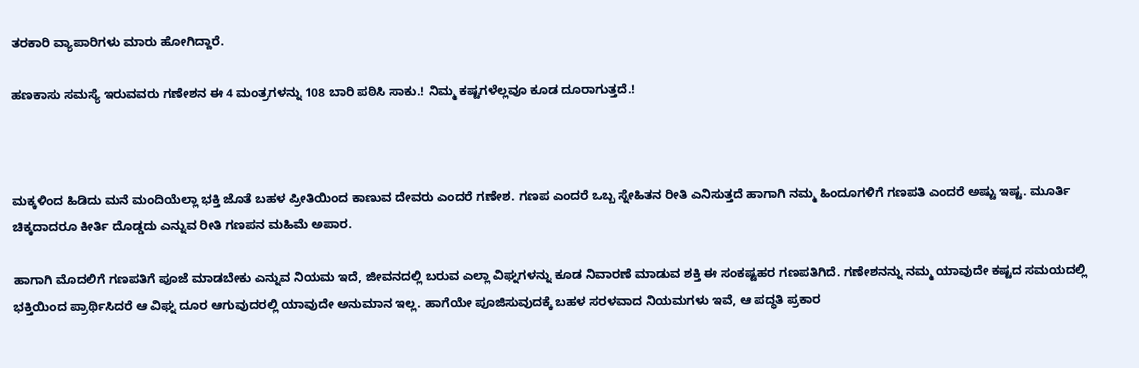ತರಕಾರಿ ವ್ಯಾಪಾರಿಗಳು ಮಾರು ಹೋಗಿದ್ದಾರೆ.

ಹಣಕಾಸು ಸಮಸ್ಯೆ ಇರುವವರು ಗಣೇಶನ ಈ 4 ಮಂತ್ರಗಳನ್ನು 108 ಬಾರಿ ಪಠಿಸಿ ಸಾಕು.! ನಿಮ್ಮ ಕಷ್ಟಗಳೆಲ್ಲವೂ ಕೂಡ ದೂರಾಗುತ್ತದೆ.!



ಮಕ್ಕಳಿಂದ ಹಿಡಿದು ಮನೆ ಮಂದಿಯೆಲ್ಲಾ ಭಕ್ತಿ ಜೊತೆ ಬಹಳ ಪ್ರೀತಿಯಿಂದ ಕಾಣುವ ದೇವರು ಎಂದರೆ ಗಣೇಶ. ಗಣಪ ಎಂದರೆ ಒಬ್ಬ ಸ್ನೇಹಿತನ ರೀತಿ ಎನಿಸುತ್ತದೆ ಹಾಗಾಗಿ ನಮ್ಮ ಹಿಂದೂಗಳಿಗೆ ಗಣಪತಿ ಎಂದರೆ ಅಷ್ಟು ಇಷ್ಟ. ಮೂರ್ತಿ ಚಿಕ್ಕದಾದರೂ ಕೀರ್ತಿ ದೊಡ್ಡದು ಎನ್ನುವ ರೀತಿ ಗಣಪನ ಮಹಿಮೆ ಅಪಾರ.

ಹಾಗಾಗಿ ಮೊದಲಿಗೆ ಗಣಪತಿಗೆ ಪೂಜೆ ಮಾಡಬೇಕು ಎನ್ನುವ ನಿಯಮ ಇದೆ, ಜೀವನದಲ್ಲಿ ಬರುವ ಎಲ್ಲಾ ವಿಘ್ನಗಳನ್ನು ಕೂಡ ನಿವಾರಣೆ ಮಾಡುವ ಶಕ್ತಿ ಈ ಸಂಕಷ್ಟಹರ ಗಣಪತಿಗಿದೆ. ಗಣೇಶನನ್ನು ನಮ್ಮ ಯಾವುದೇ ಕಷ್ಟದ ಸಮಯದಲ್ಲಿ ಭಕ್ತಿಯಿಂದ ಪ್ರಾರ್ಥಿಸಿದರೆ ಆ ವಿಘ್ನ ದೂರ ಆಗುವುದರಲ್ಲಿ ಯಾವುದೇ ಅನುಮಾನ ಇಲ್ಲ. ಹಾಗೆಯೇ ಪೂಜಿಸುವುದಕ್ಕೆ ಬಹಳ ಸರಳವಾದ ನಿಯಮಗಳು ಇವೆ, ಆ ಪದ್ಧತಿ ಪ್ರಕಾರ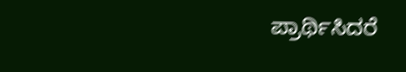ಪ್ರಾರ್ಥಿಸಿದರೆ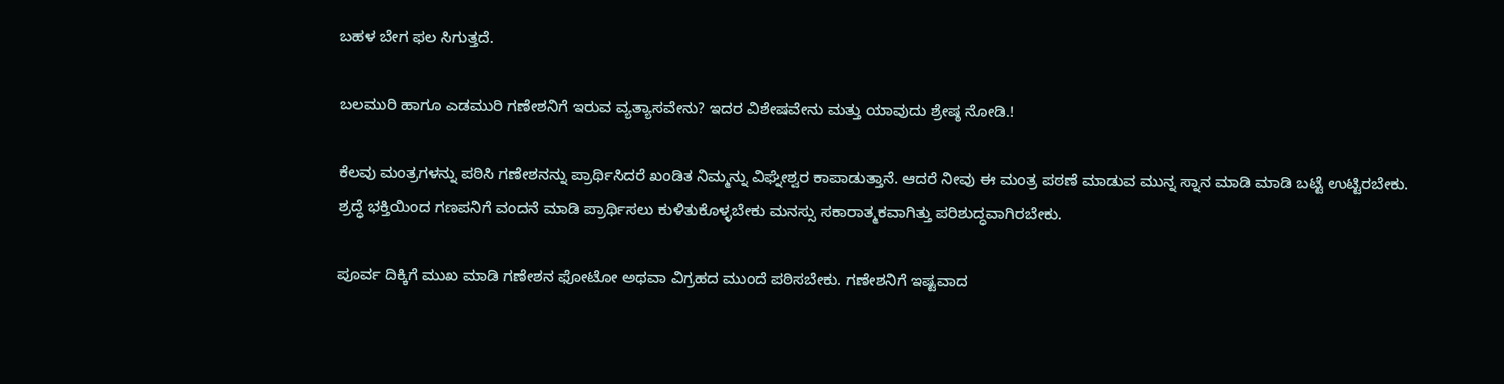ಬಹಳ ಬೇಗ ಫಲ ಸಿಗುತ್ತದೆ.

ಬಲಮುರಿ ಹಾಗೂ ಎಡಮುರಿ ಗಣೇಶನಿಗೆ ಇರುವ ವ್ಯತ್ಯಾಸವೇನು? ಇದರ ವಿಶೇಷವೇನು ಮತ್ತು ಯಾವುದು ಶ್ರೇಷ್ಠ ನೋಡಿ.!

ಕೆಲವು ಮಂತ್ರಗಳನ್ನು ಪಠಿಸಿ ಗಣೇಶನನ್ನು ಪ್ರಾರ್ಥಿಸಿದರೆ ಖಂಡಿತ ನಿಮ್ಮನ್ನು ವಿಘ್ನೇಶ್ವರ ಕಾಪಾಡುತ್ತಾನೆ. ಆದರೆ ನೀವು ಈ ಮಂತ್ರ ಪಠಣೆ ಮಾಡುವ ಮುನ್ನ ಸ್ನಾನ ಮಾಡಿ ಮಾಡಿ ಬಟ್ಟೆ ಉಟ್ಟಿರಬೇಕು. ಶ್ರದ್ಧೆ ಭಕ್ತಿಯಿಂದ ಗಣಪನಿಗೆ ವಂದನೆ ಮಾಡಿ ಪ್ರಾರ್ಥಿಸಲು ಕುಳಿತುಕೊಳ್ಳಬೇಕು ಮನಸ್ಸು ಸಕಾರಾತ್ಮಕವಾಗಿತ್ತು ಪರಿಶುದ್ಧವಾಗಿರಬೇಕು.

ಪೂರ್ವ ದಿಕ್ಕಿಗೆ ಮುಖ ಮಾಡಿ ಗಣೇಶನ ಫೋಟೋ ಅಥವಾ ವಿಗ್ರಹದ ಮುಂದೆ ಪಠಿಸಬೇಕು. ಗಣೇಶನಿಗೆ ಇಷ್ಟವಾದ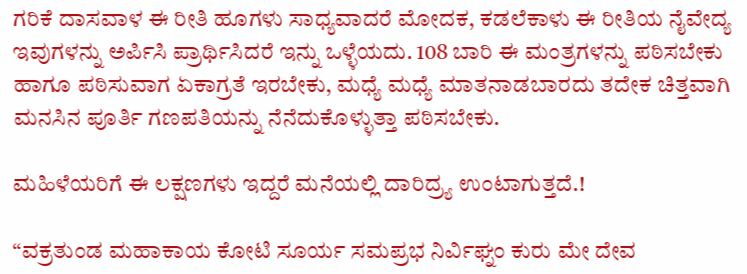ಗರಿಕೆ ದಾಸವಾಳ ಈ ರೀತಿ ಹೂಗಳು ಸಾಧ್ಯವಾದರೆ ಮೋದಕ, ಕಡಲೆಕಾಳು ಈ ರೀತಿಯ ನೈವೇದ್ಯ ಇವುಗಳನ್ನು ಅರ್ಪಿಸಿ ಪ್ರಾರ್ಥಿಸಿದರೆ ಇನ್ನು ಒಳ್ಳೆಯದು. 108 ಬಾರಿ ಈ ಮಂತ್ರಗಳನ್ನು ಪಠಿಸಬೇಕು ಹಾಗೂ ಪಠಿಸುವಾಗ ಏಕಾಗ್ರತೆ ಇರಬೇಕು, ಮಧ್ಯೆ ಮಧ್ಯೆ ಮಾತನಾಡಬಾರದು ತದೇಕ ಚಿತ್ತವಾಗಿ ಮನಸಿನ ಪೂರ್ತಿ ಗಣಪತಿಯನ್ನು ನೆನೆದುಕೊಳ್ಳುತ್ತಾ ಪಠಿಸಬೇಕು.

ಮಹಿಳೆಯರಿಗೆ ಈ ಲಕ್ಷಣಗಳು ಇದ್ದರೆ ಮನೆಯಲ್ಲಿ ದಾರಿದ್ರ್ಯ ಉಂಟಾಗುತ್ತದೆ.!

“ವಕ್ರತುಂಡ ಮಹಾಕಾಯ ಕೋಟಿ ಸೂರ್ಯ ಸಮಪ್ರಭ ನಿರ್ವಿಘ್ನಂ ಕುರು ಮೇ ದೇವ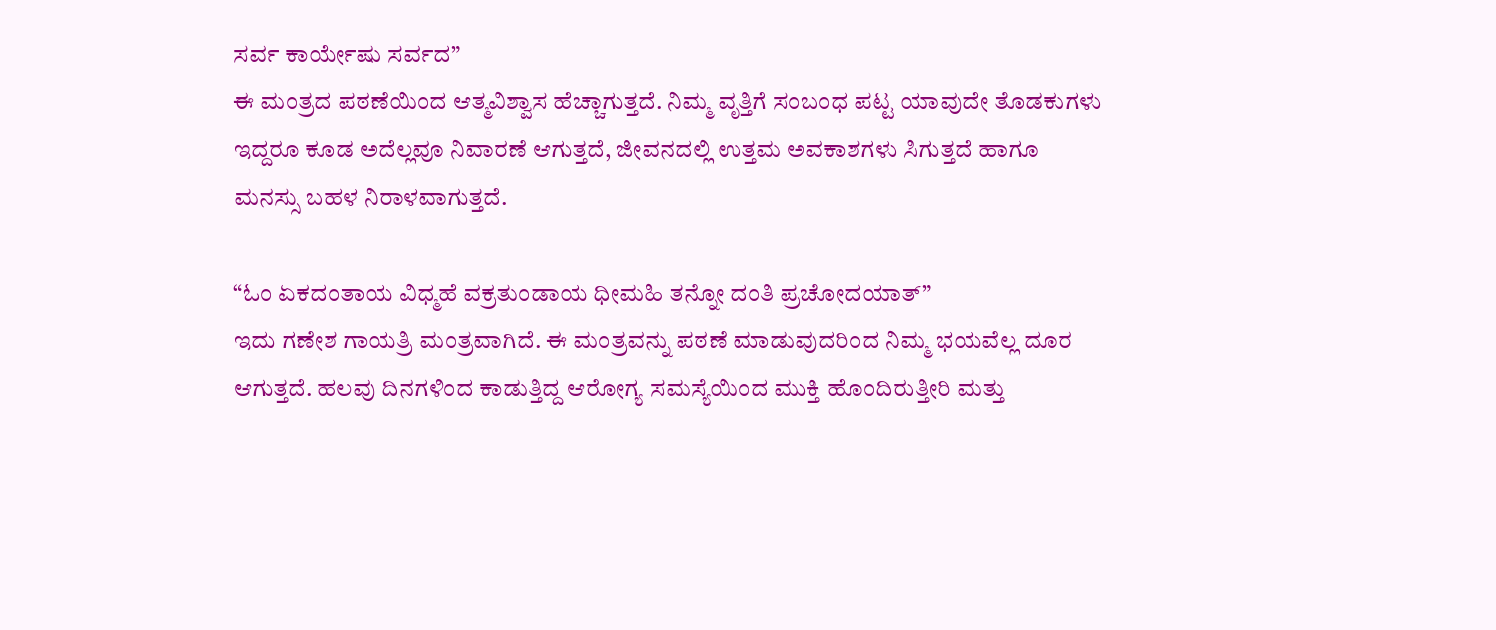ಸರ್ವ ಕಾರ್ಯೇಷು ಸರ್ವದ”
ಈ ಮಂತ್ರದ ಪಠಣೆಯಿಂದ ಆತ್ಮವಿಶ್ವಾಸ ಹೆಚ್ಚಾಗುತ್ತದೆ. ನಿಮ್ಮ ವೃತ್ತಿಗೆ ಸಂಬಂಧ ಪಟ್ಟ ಯಾವುದೇ ತೊಡಕುಗಳು ಇದ್ದರೂ ಕೂಡ ಅದೆಲ್ಲವೂ ನಿವಾರಣೆ ಆಗುತ್ತದೆ, ಜೀವನದಲ್ಲಿ ಉತ್ತಮ ಅವಕಾಶಗಳು ಸಿಗುತ್ತದೆ ಹಾಗೂ ಮನಸ್ಸು ಬಹಳ ನಿರಾಳವಾಗುತ್ತದೆ.

“ಓಂ ಏಕದಂತಾಯ ವಿಧ್ಮಹೆ ವಕ್ರತುಂಡಾಯ ಧೀಮಹಿ ತನ್ನೋ ದಂತಿ ಪ್ರಚೋದಯಾತ್”
ಇದು ಗಣೇಶ ಗಾಯತ್ರಿ ಮಂತ್ರವಾಗಿದೆ. ಈ ಮಂತ್ರವನ್ನು ಪಠಣೆ ಮಾಡುವುದರಿಂದ ನಿಮ್ಮ ಭಯವೆಲ್ಲ ದೂರ ಆಗುತ್ತದೆ. ಹಲವು ದಿನಗಳಿಂದ ಕಾಡುತ್ತಿದ್ದ ಆರೋಗ್ಯ ಸಮಸ್ಯೆಯಿಂದ ಮುಕ್ತಿ ಹೊಂದಿರುತ್ತೀರಿ ಮತ್ತು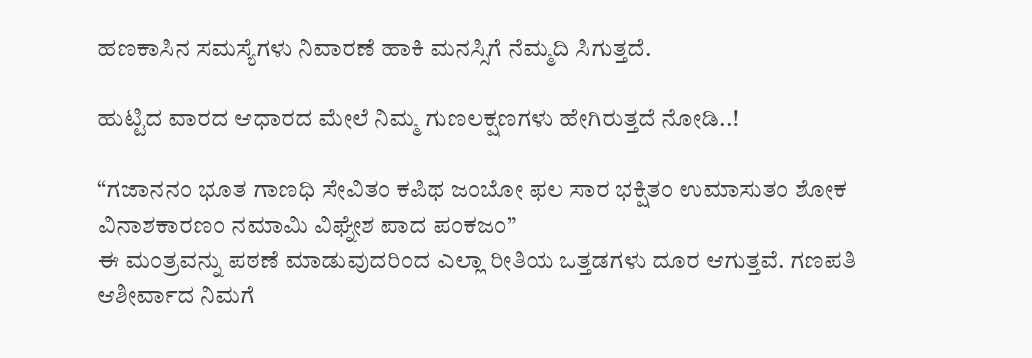ಹಣಕಾಸಿನ ಸಮಸ್ಯೆಗಳು ನಿವಾರಣೆ ಹಾಕಿ ಮನಸ್ಸಿಗೆ ನೆಮ್ಮದಿ ಸಿಗುತ್ತದೆ.

ಹುಟ್ಟಿದ ವಾರದ ಆಧಾರದ ಮೇಲೆ ನಿಮ್ಮ ಗುಣಲಕ್ಷಣಗಳು ಹೇಗಿರುತ್ತದೆ ನೋಡಿ..!

“ಗಜಾನನಂ ಭೂತ ಗಾಣಧಿ ಸೇವಿತಂ ಕಪಿಥ ಜಂಬೋ ಫಲ ಸಾರ ಭಕ್ಷಿತಂ ಉಮಾಸುತಂ ಶೋಕ ವಿನಾಶಕಾರಣಂ ನಮಾಮಿ ವಿಘ್ನೇಶ ಪಾದ ಪಂಕಜಂ”
ಈ ಮಂತ್ರವನ್ನು ಪಠಣೆ ಮಾಡುವುದರಿಂದ ಎಲ್ಲಾ ರೀತಿಯ ಒತ್ತಡಗಳು ದೂರ ಆಗುತ್ತವೆ. ಗಣಪತಿ ಆಶೀರ್ವಾದ ನಿಮಗೆ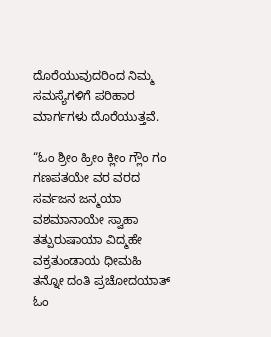ದೊರೆಯುವುದರಿಂದ ನಿಮ್ಮ ಸಮಸ್ಯೆಗಳಿಗೆ ಪರಿಹಾರ ಮಾರ್ಗಗಳು ದೊರೆಯುತ್ತವೆ.

“ಓಂ ಶ್ರೀಂ ಹ್ರೀಂ ಕ್ಲೀಂ ಗ್ಲೌಂ ಗಂ ಗಣಪತಯೇ ವರ ವರದ ಸರ್ವಜನ ಜನ್ಮಯಾ ವಶಮಾನಾಯೇ ಸ್ವಾಹಾ ತತ್ಪುರುಷಾಯಾ ವಿದ್ಮಹೇ ವಕ್ರತುಂಡಾಯ ಧೀಮಹಿ ತನ್ನೋ ದಂತಿ ಪ್ರಚೋದಯಾತ್ ಓಂ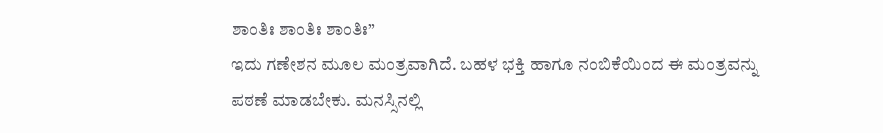ಶಾಂತಿಃ ಶಾಂತಿಃ ಶಾಂತಿಃ”
ಇದು ಗಣೇಶನ ಮೂಲ ಮಂತ್ರವಾಗಿದೆ. ಬಹಳ ಭಕ್ತಿ ಹಾಗೂ ನಂಬಿಕೆಯಿಂದ ಈ ಮಂತ್ರವನ್ನು ಪಠಣೆ ಮಾಡಬೇಕು. ಮನಸ್ಸಿನಲ್ಲಿ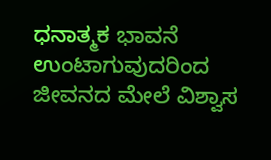ಧನಾತ್ಮಕ ಭಾವನೆ ಉಂಟಾಗುವುದರಿಂದ ಜೀವನದ ಮೇಲೆ ವಿಶ್ವಾಸ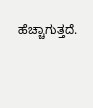ಹೆಚ್ಚಾಗುತ್ತದೆ.